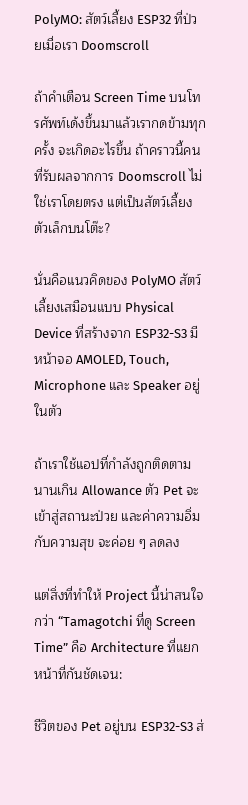PolyMO: สัตว์เลี้ยง ESP32 ที่ป่วยเมื่อเรา Doomscroll

ถ้าคำเตือน Screen Time บนโทรศัพท์เด้งขึ้นมาแล้วเรากดข้ามทุกครั้ง จะเกิดอะไรขึ้น ถ้าคราวนี้คนที่รับผลจากการ Doomscroll ไม่ใช่เราโดยตรง แต่เป็นสัตว์เลี้ยงตัวเล็กบนโต๊ะ?

นั่นคือแนวคิดของ PolyMO สัตว์เลี้ยงเสมือนแบบ Physical Device ที่สร้างจาก ESP32-S3 มีหน้าจอ AMOLED, Touch, Microphone และ Speaker อยู่ในตัว

ถ้าเราใช้แอปที่กำลังถูกติดตาม นานเกิน Allowance ตัว Pet จะเข้าสู่สถานะป่วย และค่าความอิ่มกับความสุข จะค่อย ๆ ลดลง

แต่สิ่งที่ทำให้ Project นี้น่าสนใจกว่า “Tamagotchi ที่ดู Screen Time” คือ Architecture ที่แยกหน้าที่กันชัดเจน:

ชีวิตของ Pet อยู่บน ESP32-S3 ส่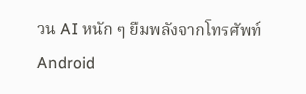วน AI หนัก ๆ ยืมพลังจากโทรศัพท์ Android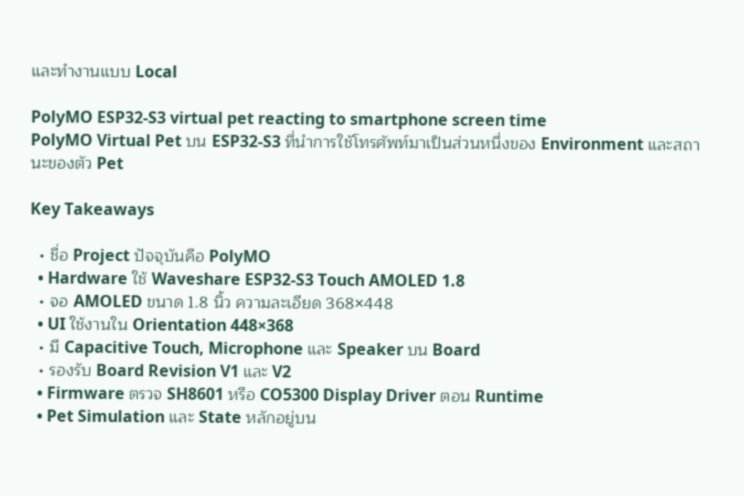และทำงานแบบ Local

PolyMO ESP32-S3 virtual pet reacting to smartphone screen time
PolyMO Virtual Pet บน ESP32-S3 ที่นำการใช้โทรศัพท์มาเป็นส่วนหนึ่งของ Environment และสถานะของตัว Pet

Key Takeaways

  • ชื่อ Project ปัจจุบันคือ PolyMO
  • Hardware ใช้ Waveshare ESP32-S3 Touch AMOLED 1.8
  • จอ AMOLED ขนาด 1.8 นิ้ว ความละเอียด 368×448
  • UI ใช้งานใน Orientation 448×368
  • มี Capacitive Touch, Microphone และ Speaker บน Board
  • รองรับ Board Revision V1 และ V2
  • Firmware ตรวจ SH8601 หรือ CO5300 Display Driver ตอน Runtime
  • Pet Simulation และ State หลักอยู่บน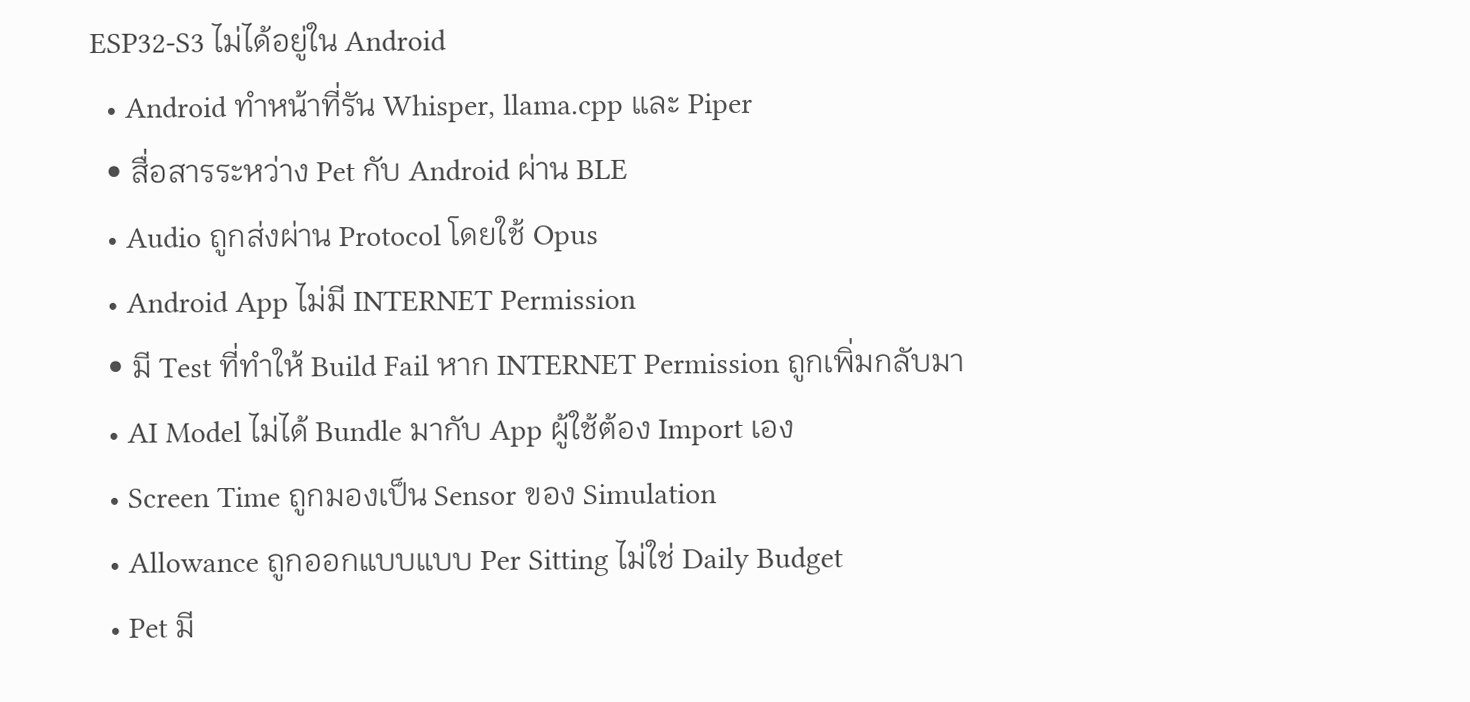ESP32-S3 ไม่ได้อยู่ใน Android
  • Android ทำหน้าที่รัน Whisper, llama.cpp และ Piper
  • สื่อสารระหว่าง Pet กับ Android ผ่าน BLE
  • Audio ถูกส่งผ่าน Protocol โดยใช้ Opus
  • Android App ไม่มี INTERNET Permission
  • มี Test ที่ทำให้ Build Fail หาก INTERNET Permission ถูกเพิ่มกลับมา
  • AI Model ไม่ได้ Bundle มากับ App ผู้ใช้ต้อง Import เอง
  • Screen Time ถูกมองเป็น Sensor ของ Simulation
  • Allowance ถูกออกแบบแบบ Per Sitting ไม่ใช่ Daily Budget
  • Pet มี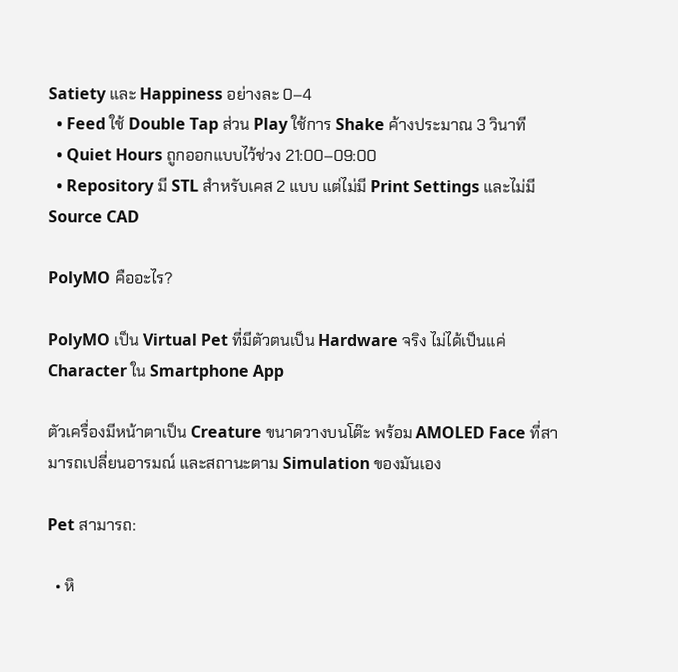Satiety และ Happiness อย่างละ 0–4
  • Feed ใช้ Double Tap ส่วน Play ใช้การ Shake ค้างประมาณ 3 วินาที
  • Quiet Hours ถูกออกแบบไว้ช่วง 21:00–09:00
  • Repository มี STL สำหรับเคส 2 แบบ แต่ไม่มี Print Settings และไม่มี Source CAD

PolyMO คืออะไร?

PolyMO เป็น Virtual Pet ที่มีตัวตนเป็น Hardware จริง ไม่ได้เป็นแค่ Character ใน Smartphone App

ตัวเครื่องมีหน้าตาเป็น Creature ขนาดวางบนโต๊ะ พร้อม AMOLED Face ที่สามารถเปลี่ยนอารมณ์ และสถานะตาม Simulation ของมันเอง

Pet สามารถ:

  • หิ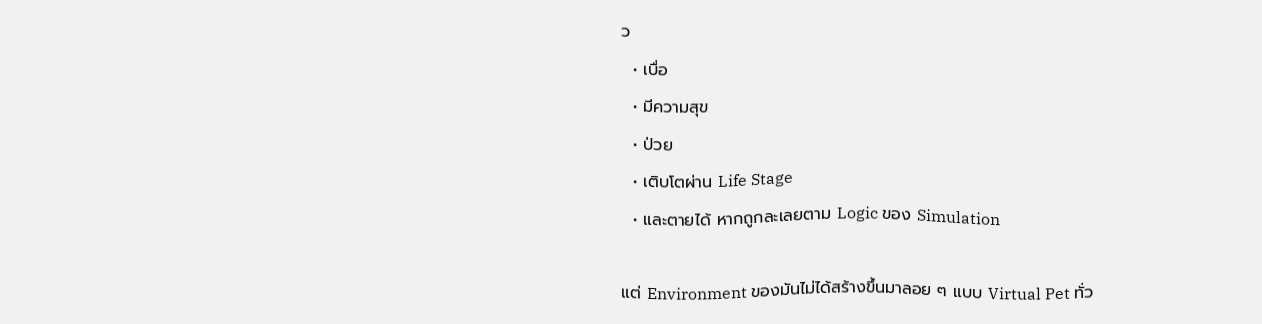ว
  • เบื่อ
  • มีความสุข
  • ป่วย
  • เติบโตผ่าน Life Stage
  • และตายได้ หากถูกละเลยตาม Logic ของ Simulation

แต่ Environment ของมันไม่ได้สร้างขึ้นมาลอย ๆ แบบ Virtual Pet ทั่ว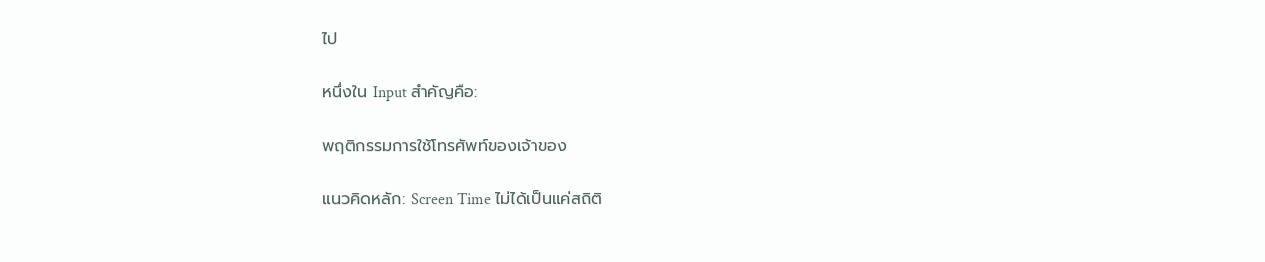ไป

หนึ่งใน Input สำคัญคือ:

พฤติกรรมการใช้โทรศัพท์ของเจ้าของ

แนวคิดหลัก: Screen Time ไม่ได้เป็นแค่สถิติ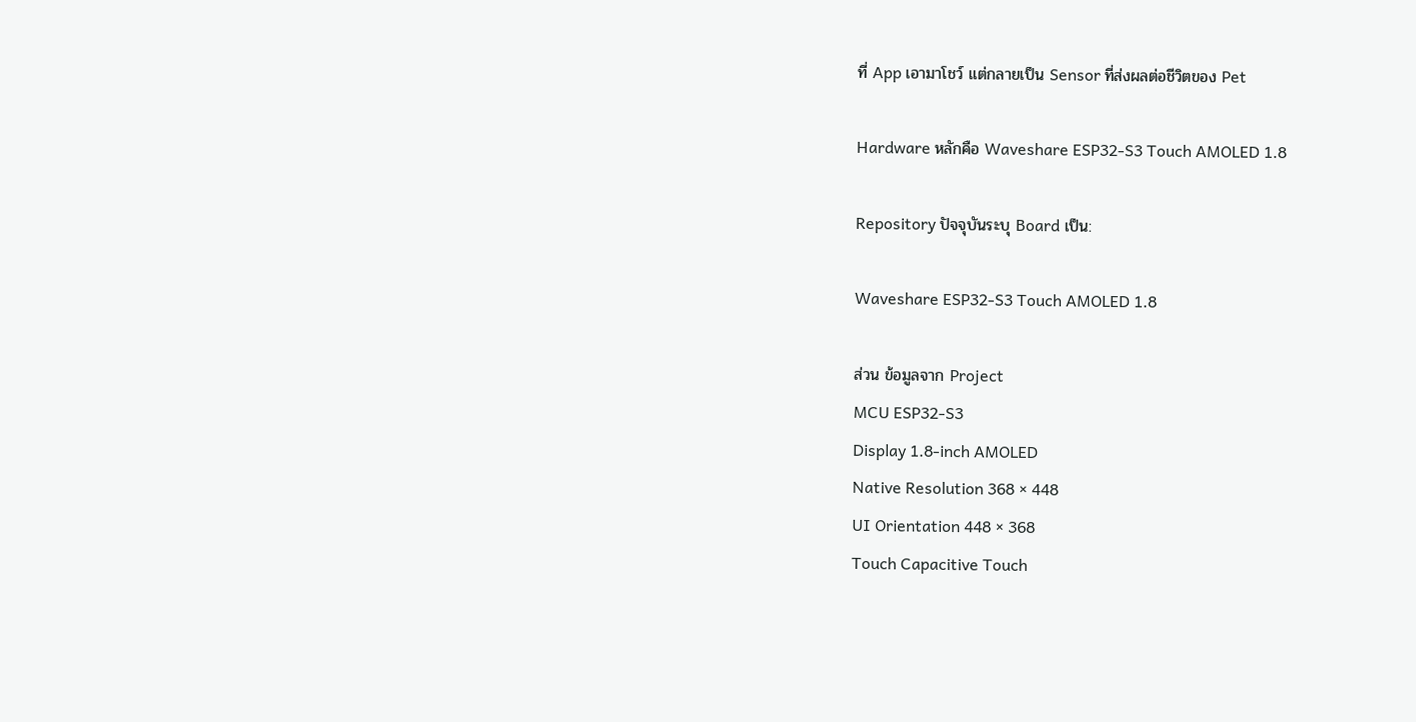ที่ App เอามาโชว์ แต่กลายเป็น Sensor ที่ส่งผลต่อชีวิตของ Pet

Hardware หลักคือ Waveshare ESP32-S3 Touch AMOLED 1.8

Repository ปัจจุบันระบุ Board เป็น:

Waveshare ESP32-S3 Touch AMOLED 1.8

ส่วน ข้อมูลจาก Project
MCU ESP32-S3
Display 1.8-inch AMOLED
Native Resolution 368 × 448
UI Orientation 448 × 368
Touch Capacitive Touch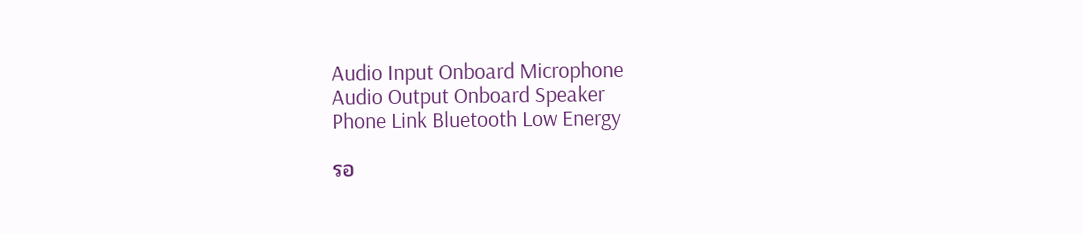Audio Input Onboard Microphone
Audio Output Onboard Speaker
Phone Link Bluetooth Low Energy

รอ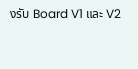งรับ Board V1 และ V2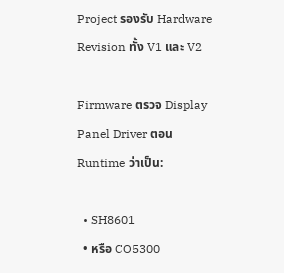Project รองรับ Hardware Revision ทั้ง V1 และ V2

Firmware ตรวจ Display Panel Driver ตอน Runtime ว่าเป็น:

  • SH8601
  • หรือ CO5300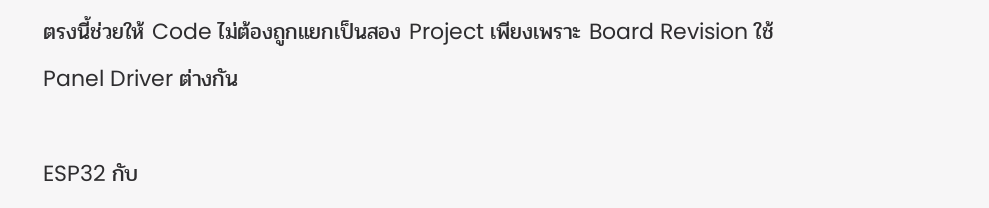ตรงนี้ช่วยให้ Code ไม่ต้องถูกแยกเป็นสอง Project เพียงเพราะ Board Revision ใช้ Panel Driver ต่างกัน

ESP32 กับ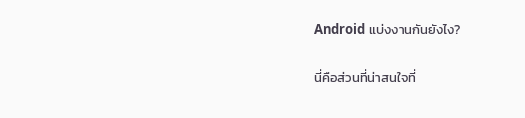Android แบ่งงานกันยังไง?

นี่คือส่วนที่น่าสนใจที่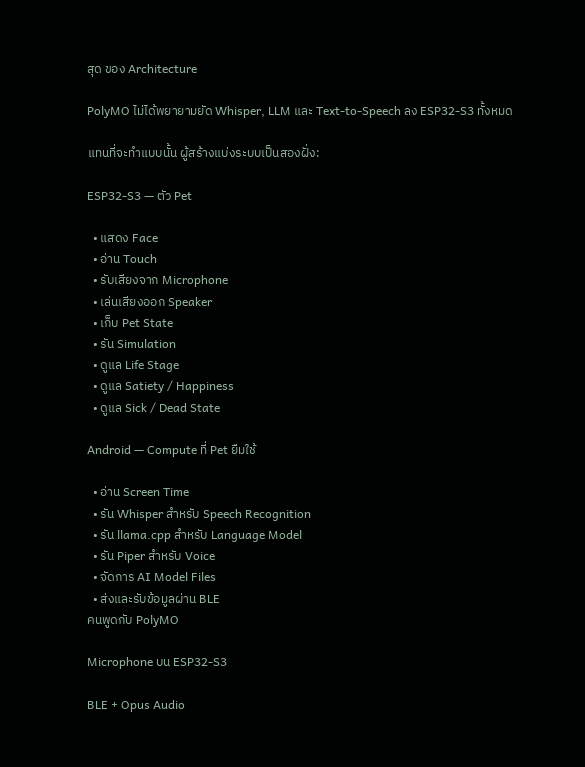สุด ของ Architecture

PolyMO ไม่ได้พยายามยัด Whisper, LLM และ Text-to-Speech ลง ESP32-S3 ทั้งหมด

แทนที่จะทำแบบนั้น ผู้สร้างแบ่งระบบเป็นสองฝั่ง:

ESP32-S3 — ตัว Pet

  • แสดง Face
  • อ่าน Touch
  • รับเสียงจาก Microphone
  • เล่นเสียงออก Speaker
  • เก็บ Pet State
  • รัน Simulation
  • ดูแล Life Stage
  • ดูแล Satiety / Happiness
  • ดูแล Sick / Dead State

Android — Compute ที่ Pet ยืมใช้

  • อ่าน Screen Time
  • รัน Whisper สำหรับ Speech Recognition
  • รัน llama.cpp สำหรับ Language Model
  • รัน Piper สำหรับ Voice
  • จัดการ AI Model Files
  • ส่งและรับข้อมูลผ่าน BLE
คนพูดกับ PolyMO

Microphone บน ESP32-S3

BLE + Opus Audio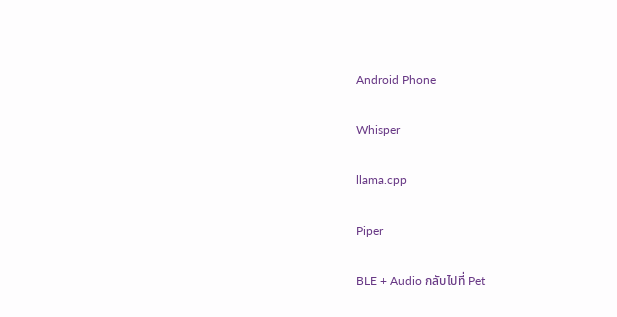Android Phone

Whisper

llama.cpp

Piper

BLE + Audio กลับไปที่ Pet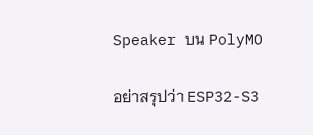Speaker บน PolyMO

อย่าสรุปว่า ESP32-S3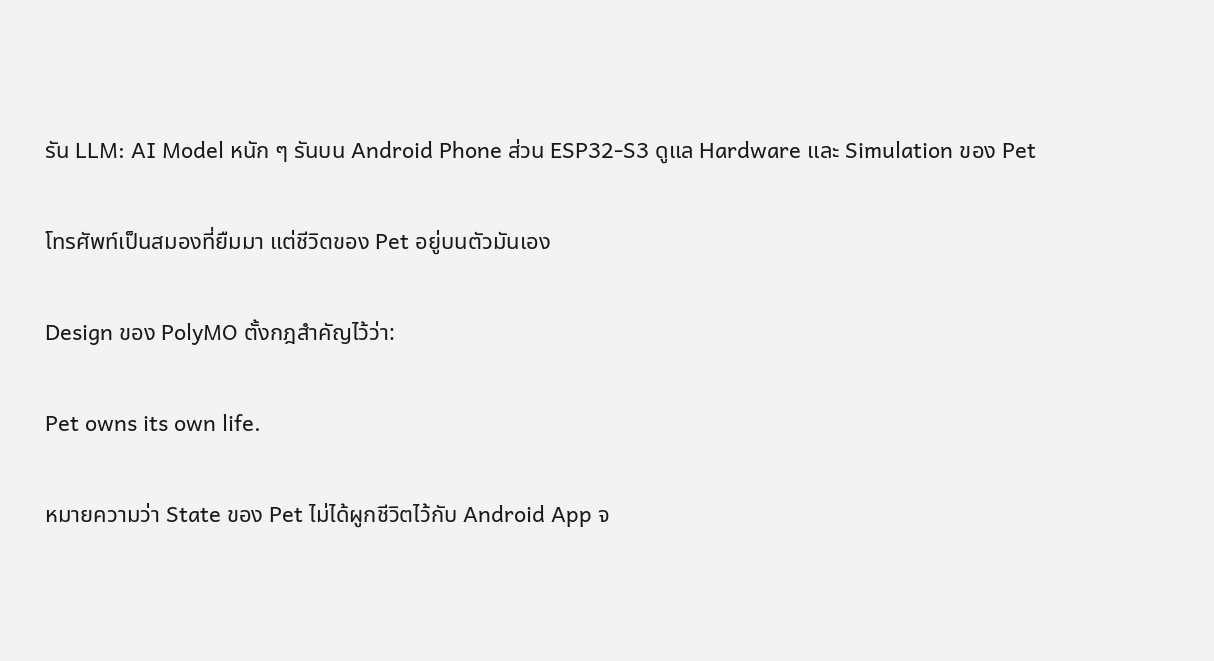รัน LLM: AI Model หนัก ๆ รันบน Android Phone ส่วน ESP32-S3 ดูแล Hardware และ Simulation ของ Pet

โทรศัพท์เป็นสมองที่ยืมมา แต่ชีวิตของ Pet อยู่บนตัวมันเอง

Design ของ PolyMO ตั้งกฎสำคัญไว้ว่า:

Pet owns its own life.

หมายความว่า State ของ Pet ไม่ได้ผูกชีวิตไว้กับ Android App จ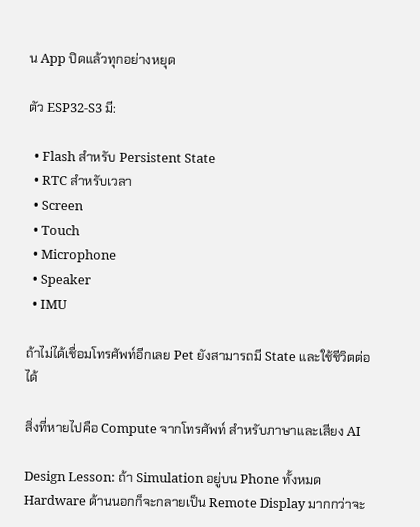น App ปิดแล้วทุกอย่างหยุด

ตัว ESP32-S3 มี:

  • Flash สำหรับ Persistent State
  • RTC สำหรับเวลา
  • Screen
  • Touch
  • Microphone
  • Speaker
  • IMU

ถ้าไม่ได้เชื่อมโทรศัพท์อีกเลย Pet ยังสามารถมี State และใช้ชีวิตต่อได้

สิ่งที่หายไปคือ Compute จากโทรศัพท์ สำหรับภาษาและเสียง AI

Design Lesson: ถ้า Simulation อยู่บน Phone ทั้งหมด Hardware ด้านนอกก็จะกลายเป็น Remote Display มากกว่าจะ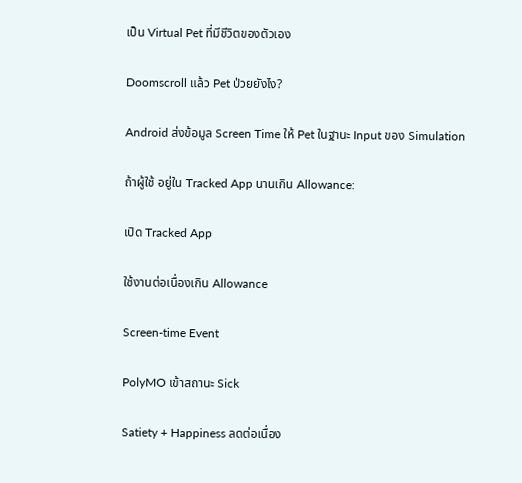เป็น Virtual Pet ที่มีชีวิตของตัวเอง

Doomscroll แล้ว Pet ป่วยยังไง?

Android ส่งข้อมูล Screen Time ให้ Pet ในฐานะ Input ของ Simulation

ถ้าผู้ใช้ อยู่ใน Tracked App นานเกิน Allowance:

เปิด Tracked App

ใช้งานต่อเนื่องเกิน Allowance

Screen-time Event

PolyMO เข้าสถานะ Sick

Satiety + Happiness ลดต่อเนื่อง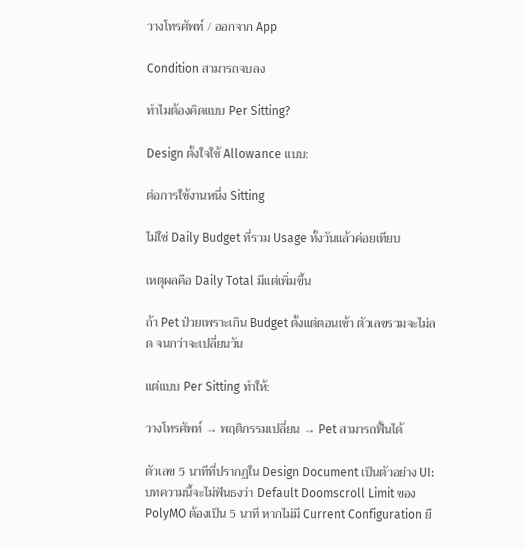วางโทรศัพท์ / ออกจาก App

Condition สามารถจบลง

ทำไมต้องคิดแบบ Per Sitting?

Design ตั้งใจใช้ Allowance แบบ:

ต่อการใช้งานหนึ่ง Sitting

ไม่ใช่ Daily Budget ที่รวม Usage ทั้งวันแล้วค่อยเทียบ

เหตุผลคือ Daily Total มีแต่เพิ่มขึ้น

ถ้า Pet ป่วยเพราะเกิน Budget ตั้งแต่ตอนเช้า ตัวเลขรวมจะไม่ลด จนกว่าจะเปลี่ยนวัน

แต่แบบ Per Sitting ทำให้:

วางโทรศัพท์ → พฤติกรรมเปลี่ยน → Pet สามารถฟื้นได้

ตัวเลข 5 นาทีที่ปรากฏใน Design Document เป็นตัวอย่าง UI: บทความนี้จะไม่ฟันธงว่า Default Doomscroll Limit ของ PolyMO ต้องเป็น 5 นาที หากไม่มี Current Configuration ยื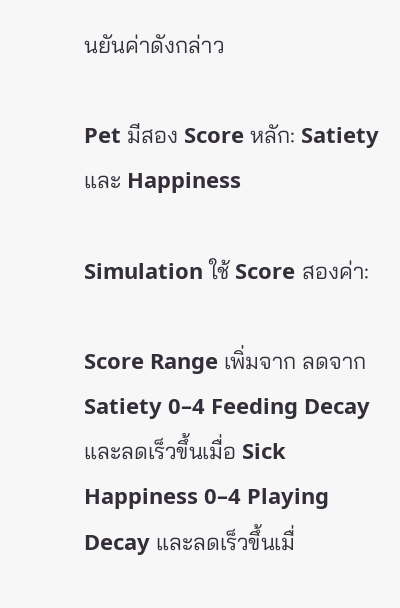นยันค่าดังกล่าว

Pet มีสอง Score หลัก: Satiety และ Happiness

Simulation ใช้ Score สองค่า:

Score Range เพิ่มจาก ลดจาก
Satiety 0–4 Feeding Decay และลดเร็วขึ้นเมื่อ Sick
Happiness 0–4 Playing Decay และลดเร็วขึ้นเมื่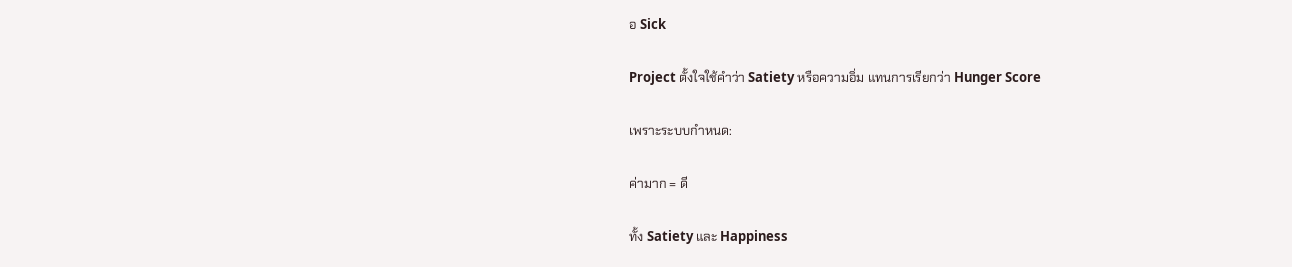อ Sick

Project ตั้งใจใช้คำว่า Satiety หรือความอิ่ม แทนการเรียกว่า Hunger Score

เพราะระบบกำหนด:

ค่ามาก = ดี

ทั้ง Satiety และ Happiness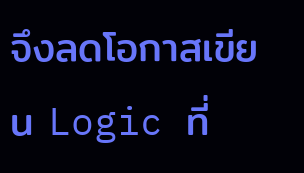จึงลดโอกาสเขียน Logic ที่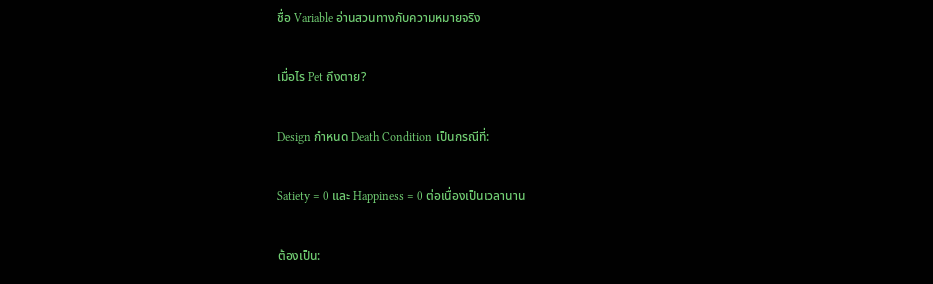ชื่อ Variable อ่านสวนทางกับความหมายจริง

เมื่อไร Pet ถึงตาย?

Design กำหนด Death Condition เป็นกรณีที่:

Satiety = 0 และ Happiness = 0 ต่อเนื่องเป็นเวลานาน

ต้องเป็น: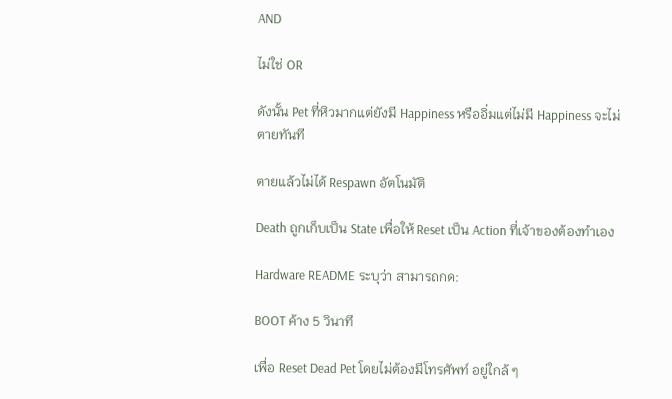AND

ไม่ใช่ OR

ดังนั้น Pet ที่หิวมากแต่ยังมี Happiness หรืออิ่มแต่ไม่มี Happiness จะไม่ตายทันที

ตายแล้วไม่ได้ Respawn อัตโนมัติ

Death ถูกเก็บเป็น State เพื่อให้ Reset เป็น Action ที่เจ้าของต้องทำเอง

Hardware README ระบุว่า สามารถกด:

BOOT ค้าง 5 วินาที

เพื่อ Reset Dead Pet โดยไม่ต้องมีโทรศัพท์ อยู่ใกล้ ๆ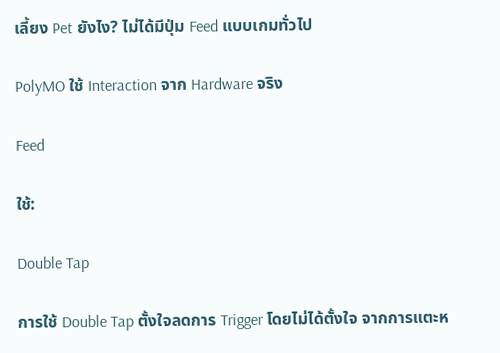เลี้ยง Pet ยังไง? ไม่ได้มีปุ่ม Feed แบบเกมทั่วไป

PolyMO ใช้ Interaction จาก Hardware จริง

Feed

ใช้:

Double Tap

การใช้ Double Tap ตั้งใจลดการ Trigger โดยไม่ได้ตั้งใจ จากการแตะห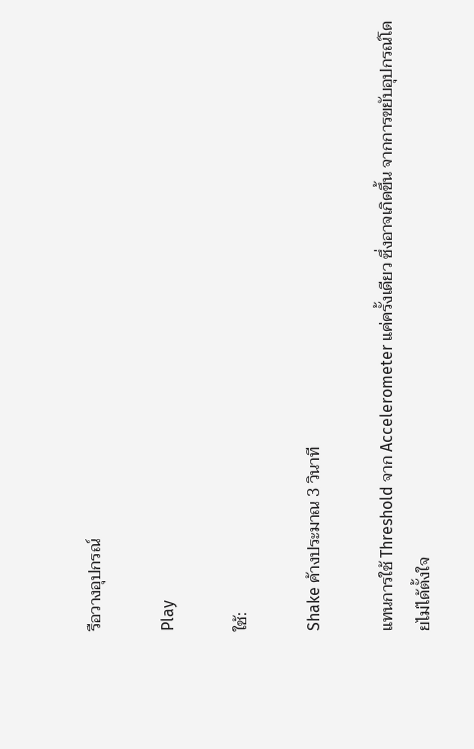รือวางอุปกรณ์

Play

ใช้:

Shake ค้างประมาณ 3 วินาที

แทนการใช้ Threshold จาก Accelerometer แค่ครั้งเดียว ซึ่งอาจเกิดขึ้น จากการขยับอุปกรณ์โดยไม่ได้ตั้งใจ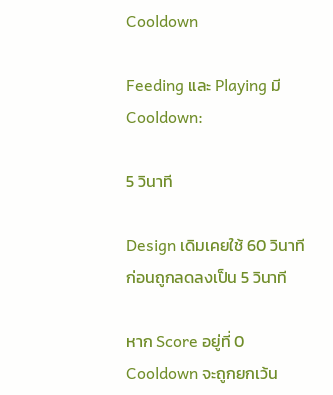Cooldown

Feeding และ Playing มี Cooldown:

5 วินาที

Design เดิมเคยใช้ 60 วินาที ก่อนถูกลดลงเป็น 5 วินาที

หาก Score อยู่ที่ 0 Cooldown จะถูกยกเว้น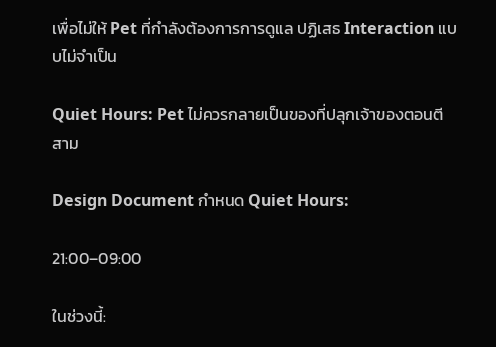เพื่อไม่ให้ Pet ที่กำลังต้องการการดูแล ปฏิเสธ Interaction แบบไม่จำเป็น

Quiet Hours: Pet ไม่ควรกลายเป็นของที่ปลุกเจ้าของตอนตีสาม

Design Document กำหนด Quiet Hours:

21:00–09:00

ในช่วงนี้: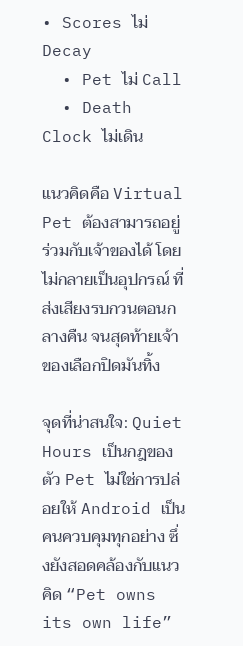• Scores ไม่ Decay
  • Pet ไม่ Call
  • Death Clock ไม่เดิน

แนวคิดคือ Virtual Pet ต้องสามารถอยู่ร่วมกับเจ้าของได้ โดยไม่กลายเป็นอุปกรณ์ ที่ส่งเสียงรบกวนตอนกลางคืน จนสุดท้ายเจ้าของเลือกปิดมันทิ้ง

จุดที่น่าสนใจ: Quiet Hours เป็นกฎของตัว Pet ไม่ใช่การปล่อยให้ Android เป็นคนควบคุมทุกอย่าง ซึ่งยังสอดคล้องกับแนวคิด “Pet owns its own life”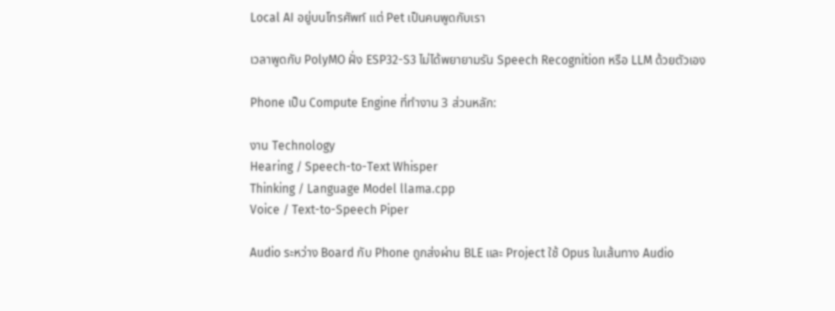Local AI อยู่บนโทรศัพท์ แต่ Pet เป็นคนพูดกับเรา

เวลาพูดกับ PolyMO ฝั่ง ESP32-S3 ไม่ได้พยายามรัน Speech Recognition หรือ LLM ด้วยตัวเอง

Phone เป็น Compute Engine ที่ทำงาน 3 ส่วนหลัก:

งาน Technology
Hearing / Speech-to-Text Whisper
Thinking / Language Model llama.cpp
Voice / Text-to-Speech Piper

Audio ระหว่าง Board กับ Phone ถูกส่งผ่าน BLE และ Project ใช้ Opus ในเส้นทาง Audio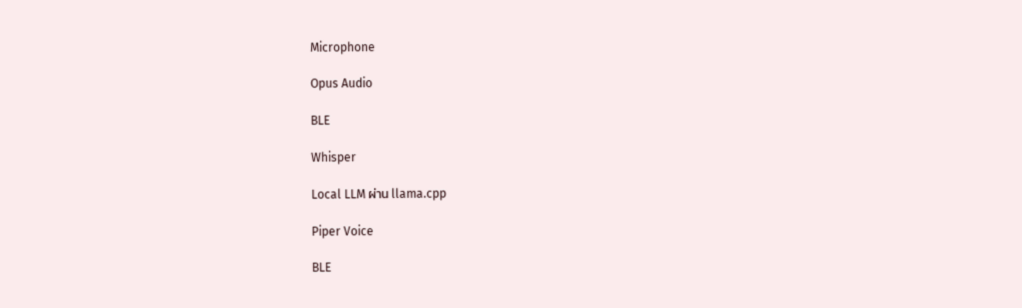Microphone

Opus Audio

BLE

Whisper

Local LLM ผ่าน llama.cpp

Piper Voice

BLE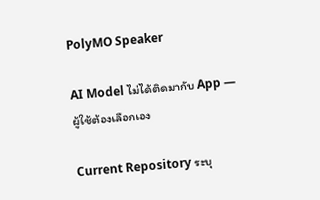PolyMO Speaker

AI Model ไม่ได้ติดมากับ App — ผู้ใช้ต้องเลือกเอง

Current Repository ระบุ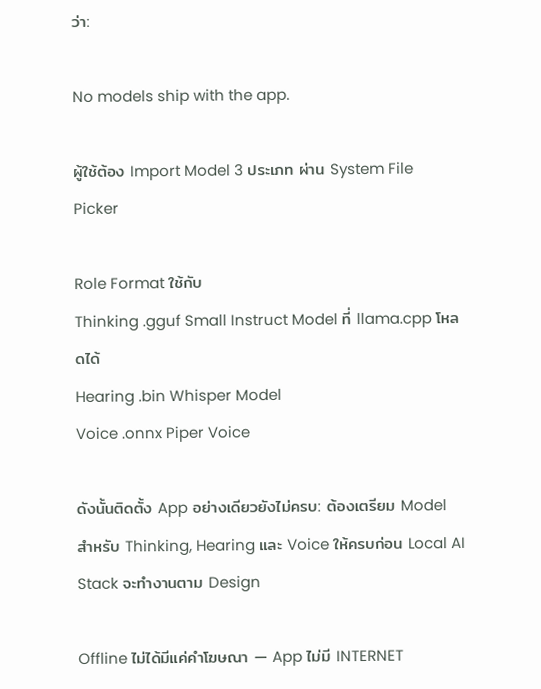ว่า:

No models ship with the app.

ผู้ใช้ต้อง Import Model 3 ประเภท ผ่าน System File Picker

Role Format ใช้กับ
Thinking .gguf Small Instruct Model ที่ llama.cpp โหลดได้
Hearing .bin Whisper Model
Voice .onnx Piper Voice

ดังนั้นติดตั้ง App อย่างเดียวยังไม่ครบ: ต้องเตรียม Model สำหรับ Thinking, Hearing และ Voice ให้ครบก่อน Local AI Stack จะทำงานตาม Design

Offline ไม่ได้มีแค่คำโฆษณา — App ไม่มี INTERNET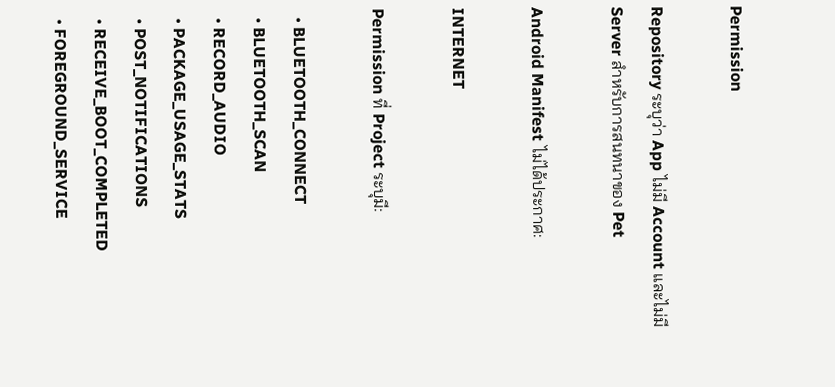Permission

Repository ระบุว่า App ไม่มี Account และไม่มี Server สำหรับการสนทนาของ Pet

Android Manifest ไม่ได้ประกาศ:

INTERNET

Permission ที่ Project ระบุมี:

  • BLUETOOTH_CONNECT
  • BLUETOOTH_SCAN
  • RECORD_AUDIO
  • PACKAGE_USAGE_STATS
  • POST_NOTIFICATIONS
  • RECEIVE_BOOT_COMPLETED
  • FOREGROUND_SERVICE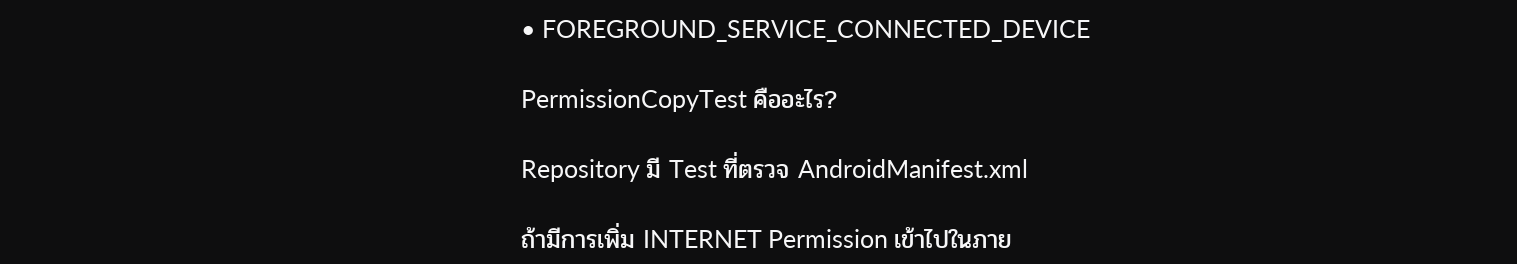• FOREGROUND_SERVICE_CONNECTED_DEVICE

PermissionCopyTest คืออะไร?

Repository มี Test ที่ตรวจ AndroidManifest.xml

ถ้ามีการเพิ่ม INTERNET Permission เข้าไปในภาย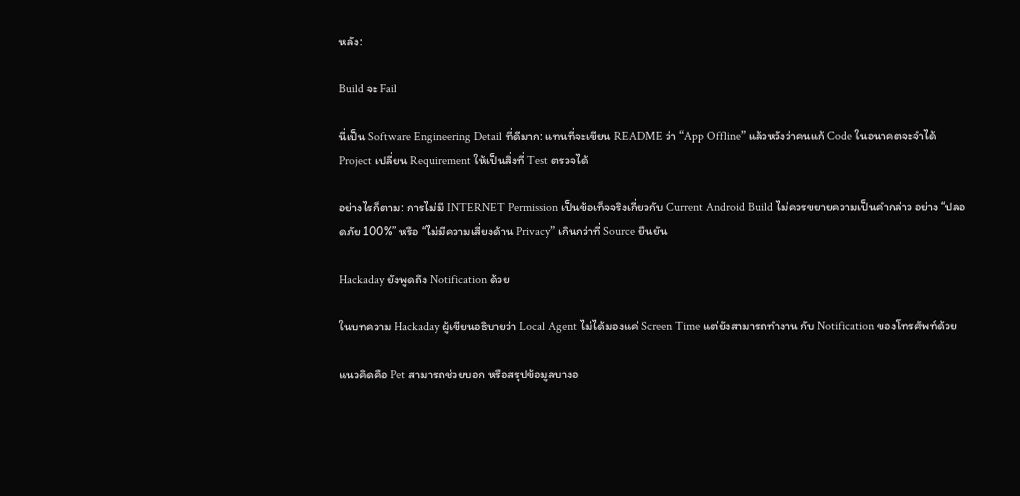หลัง:

Build จะ Fail

นี่เป็น Software Engineering Detail ที่ดีมาก: แทนที่จะเขียน README ว่า “App Offline” แล้วหวังว่าคนแก้ Code ในอนาคตจะจำได้ Project เปลี่ยน Requirement ให้เป็นสิ่งที่ Test ตรวจได้

อย่างไรก็ตาม: การไม่มี INTERNET Permission เป็นข้อเท็จจริงเกี่ยวกับ Current Android Build ไม่ควรขยายความเป็นคำกล่าว อย่าง “ปลอดภัย 100%” หรือ “ไม่มีความเสี่ยงด้าน Privacy” เกินกว่าที่ Source ยืนยัน

Hackaday ยังพูดถึง Notification ด้วย

ในบทความ Hackaday ผู้เขียนอธิบายว่า Local Agent ไม่ได้มองแค่ Screen Time แต่ยังสามารถทำงาน กับ Notification ของโทรศัพท์ด้วย

แนวคิดคือ Pet สามารถช่วยบอก หรือสรุปข้อมูลบางอ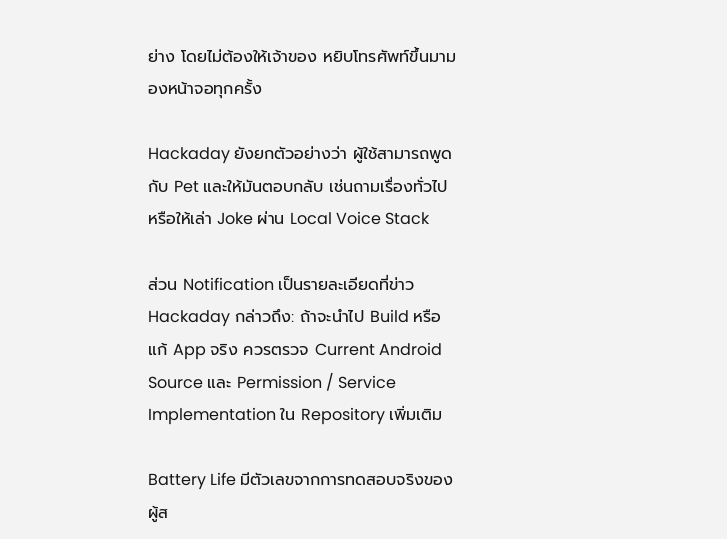ย่าง โดยไม่ต้องให้เจ้าของ หยิบโทรศัพท์ขึ้นมามองหน้าจอทุกครั้ง

Hackaday ยังยกตัวอย่างว่า ผู้ใช้สามารถพูดกับ Pet และให้มันตอบกลับ เช่นถามเรื่องทั่วไป หรือให้เล่า Joke ผ่าน Local Voice Stack

ส่วน Notification เป็นรายละเอียดที่ข่าว Hackaday กล่าวถึง: ถ้าจะนำไป Build หรือแก้ App จริง ควรตรวจ Current Android Source และ Permission / Service Implementation ใน Repository เพิ่มเติม

Battery Life มีตัวเลขจากการทดสอบจริงของผู้ส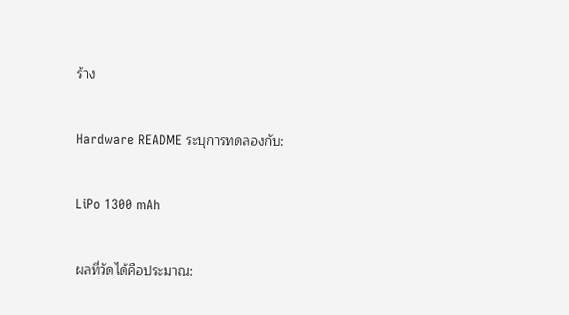ร้าง

Hardware README ระบุการทดลองกับ:

LiPo 1300 mAh

ผลที่วัดได้คือประมาณ: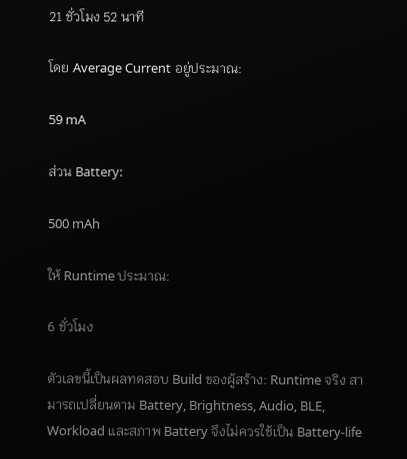21 ชั่วโมง 52 นาที

โดย Average Current อยู่ประมาณ:

59 mA

ส่วน Battery:

500 mAh

ให้ Runtime ประมาณ:

6 ชั่วโมง

ตัวเลขนี้เป็นผลทดสอบ Build ของผู้สร้าง: Runtime จริง สามารถเปลี่ยนตาม Battery, Brightness, Audio, BLE, Workload และสภาพ Battery จึงไม่ควรใช้เป็น Battery-life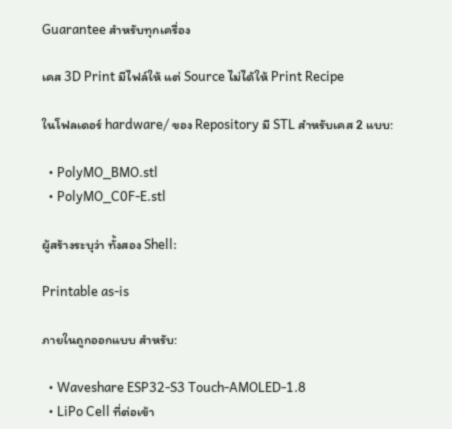Guarantee สำหรับทุกเครื่อง

เคส 3D Print มีไฟล์ให้ แต่ Source ไม่ได้ให้ Print Recipe

ในโฟลเดอร์ hardware/ ของ Repository มี STL สำหรับเคส 2 แบบ:

  • PolyMO_BMO.stl
  • PolyMO_C0F-E.stl

ผู้สร้างระบุว่า ทั้งสอง Shell:

Printable as-is

ภายในถูกออกแบบ สำหรับ:

  • Waveshare ESP32-S3 Touch-AMOLED-1.8
  • LiPo Cell ที่ต่อเข้า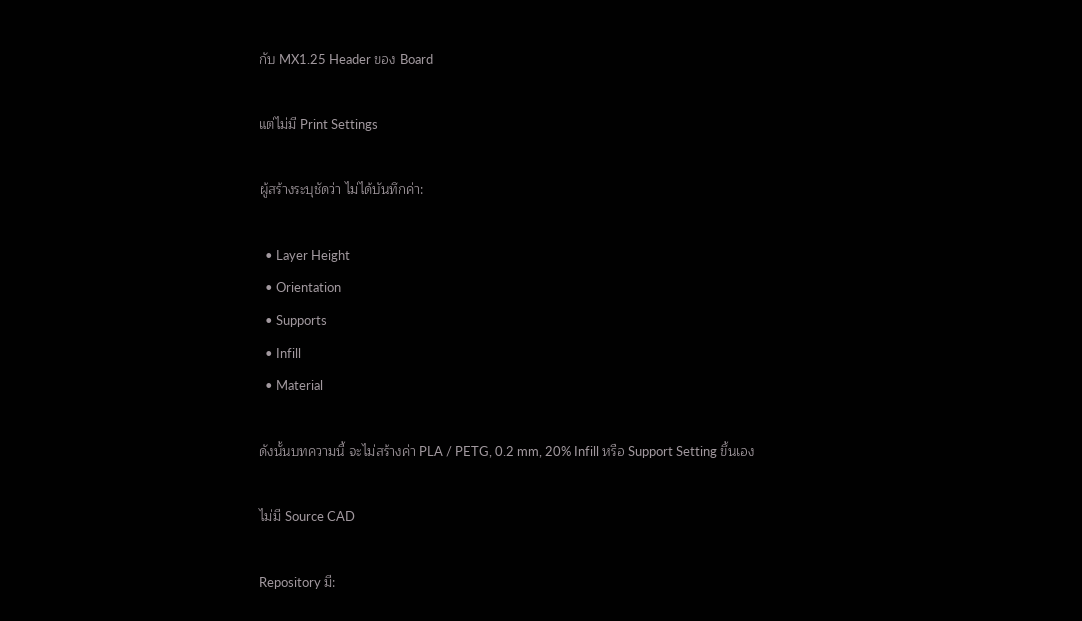กับ MX1.25 Header ของ Board

แต่ไม่มี Print Settings

ผู้สร้างระบุชัดว่า ไม่ได้บันทึกค่า:

  • Layer Height
  • Orientation
  • Supports
  • Infill
  • Material

ดังนั้นบทความนี้ จะไม่สร้างค่า PLA / PETG, 0.2 mm, 20% Infill หรือ Support Setting ขึ้นเอง

ไม่มี Source CAD

Repository มี: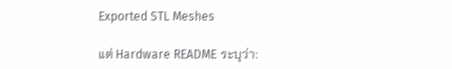Exported STL Meshes

แต่ Hardware README ระบุว่า: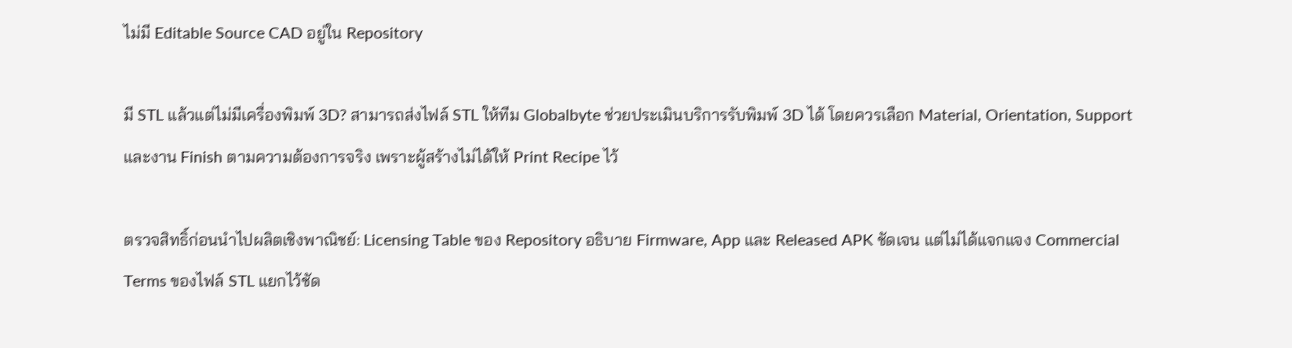ไม่มี Editable Source CAD อยู่ใน Repository

มี STL แล้วแต่ไม่มีเครื่องพิมพ์ 3D? สามารถส่งไฟล์ STL ให้ทีม Globalbyte ช่วยประเมินบริการรับพิมพ์ 3D ได้ โดยควรเลือก Material, Orientation, Support และงาน Finish ตามความต้องการจริง เพราะผู้สร้างไม่ได้ให้ Print Recipe ไว้

ตรวจสิทธิ์ก่อนนำไปผลิตเชิงพาณิชย์: Licensing Table ของ Repository อธิบาย Firmware, App และ Released APK ชัดเจน แต่ไม่ได้แจกแจง Commercial Terms ของไฟล์ STL แยกไว้ชัด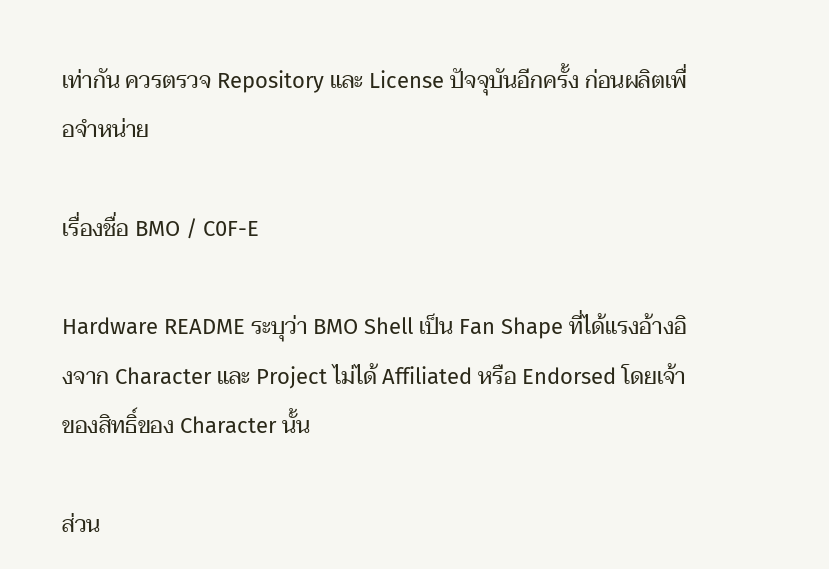เท่ากัน ควรตรวจ Repository และ License ปัจจุบันอีกครั้ง ก่อนผลิตเพื่อจำหน่าย

เรื่องชื่อ BMO / C0F-E

Hardware README ระบุว่า BMO Shell เป็น Fan Shape ที่ได้แรงอ้างอิงจาก Character และ Project ไม่ได้ Affiliated หรือ Endorsed โดยเจ้าของสิทธิ์ของ Character นั้น

ส่วน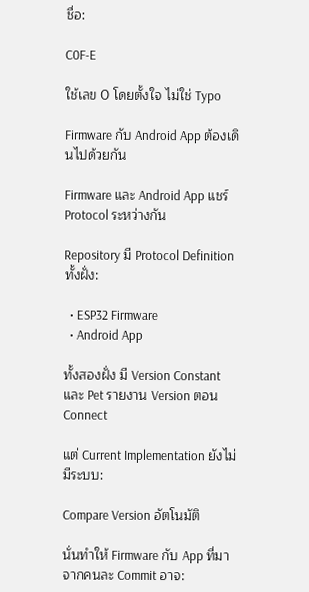ชื่อ:

C0F-E

ใช้เลข 0 โดยตั้งใจ ไม่ใช่ Typo

Firmware กับ Android App ต้องเดินไปด้วยกัน

Firmware และ Android App แชร์ Protocol ระหว่างกัน

Repository มี Protocol Definition ทั้งฝั่ง:

  • ESP32 Firmware
  • Android App

ทั้งสองฝั่ง มี Version Constant และ Pet รายงาน Version ตอน Connect

แต่ Current Implementation ยังไม่มีระบบ:

Compare Version อัตโนมัติ

นั่นทำให้ Firmware กับ App ที่มาจากคนละ Commit อาจ: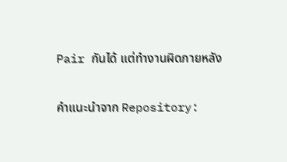Pair กันได้ แต่ทำงานผิดภายหลัง

คำแนะนำจาก Repository: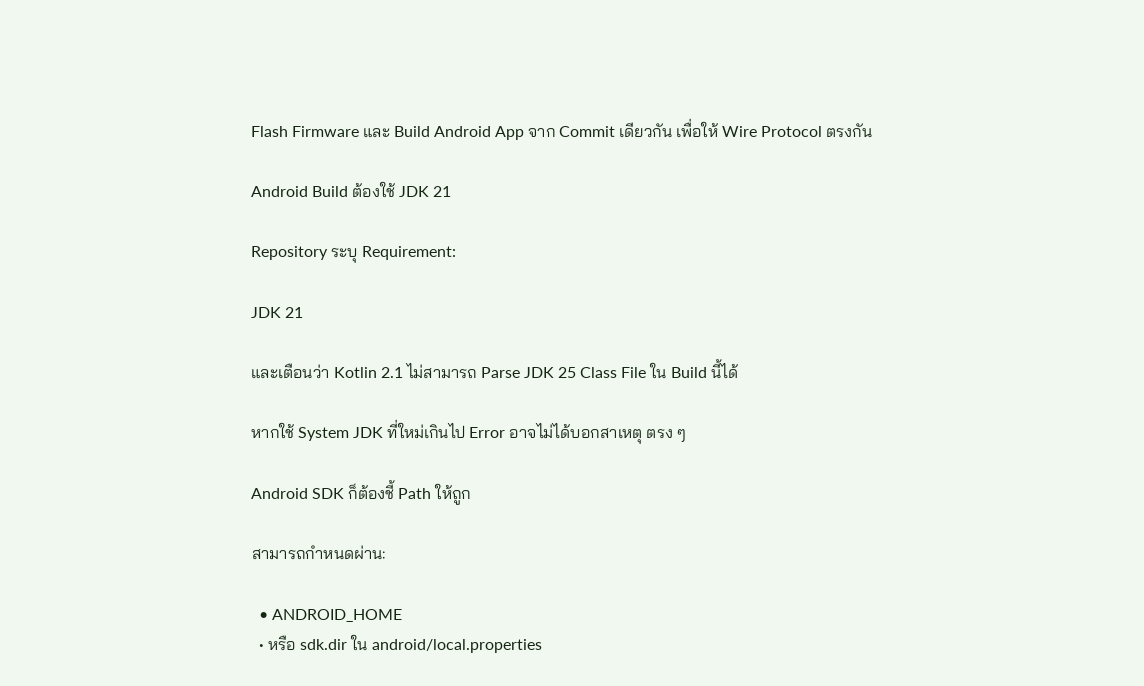Flash Firmware และ Build Android App จาก Commit เดียวกัน เพื่อให้ Wire Protocol ตรงกัน

Android Build ต้องใช้ JDK 21

Repository ระบุ Requirement:

JDK 21

และเตือนว่า Kotlin 2.1 ไม่สามารถ Parse JDK 25 Class File ใน Build นี้ได้

หากใช้ System JDK ที่ใหม่เกินไป Error อาจไม่ได้บอกสาเหตุ ตรง ๆ

Android SDK ก็ต้องชี้ Path ให้ถูก

สามารถกำหนดผ่าน:

  • ANDROID_HOME
  • หรือ sdk.dir ใน android/local.properties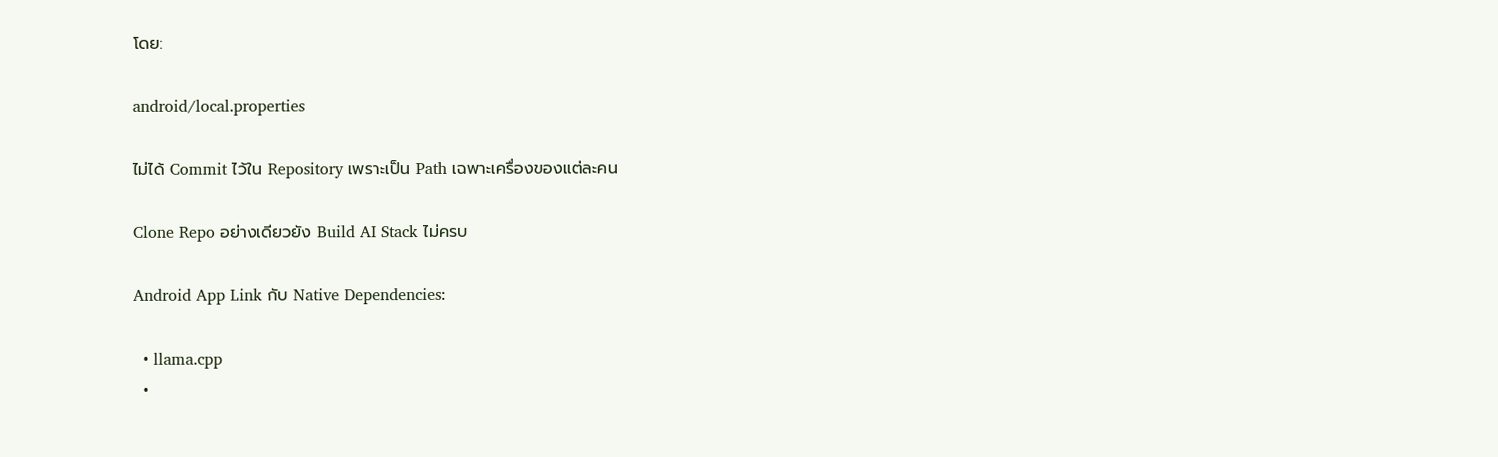โดย:

android/local.properties

ไม่ได้ Commit ไว้ใน Repository เพราะเป็น Path เฉพาะเครื่องของแต่ละคน

Clone Repo อย่างเดียวยัง Build AI Stack ไม่ครบ

Android App Link กับ Native Dependencies:

  • llama.cpp
  •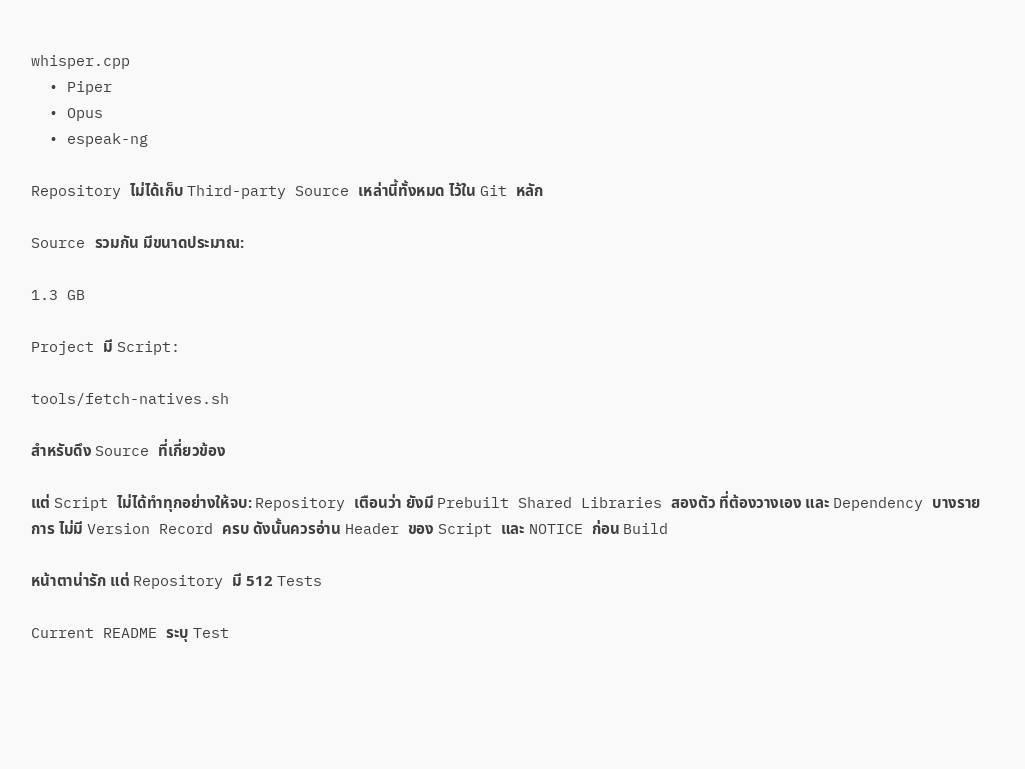whisper.cpp
  • Piper
  • Opus
  • espeak-ng

Repository ไม่ได้เก็บ Third-party Source เหล่านี้ทั้งหมด ไว้ใน Git หลัก

Source รวมกัน มีขนาดประมาณ:

1.3 GB

Project มี Script:

tools/fetch-natives.sh

สำหรับดึง Source ที่เกี่ยวข้อง

แต่ Script ไม่ได้ทำทุกอย่างให้จบ: Repository เตือนว่า ยังมี Prebuilt Shared Libraries สองตัว ที่ต้องวางเอง และ Dependency บางรายการ ไม่มี Version Record ครบ ดังนั้นควรอ่าน Header ของ Script และ NOTICE ก่อน Build

หน้าตาน่ารัก แต่ Repository มี 512 Tests

Current README ระบุ Test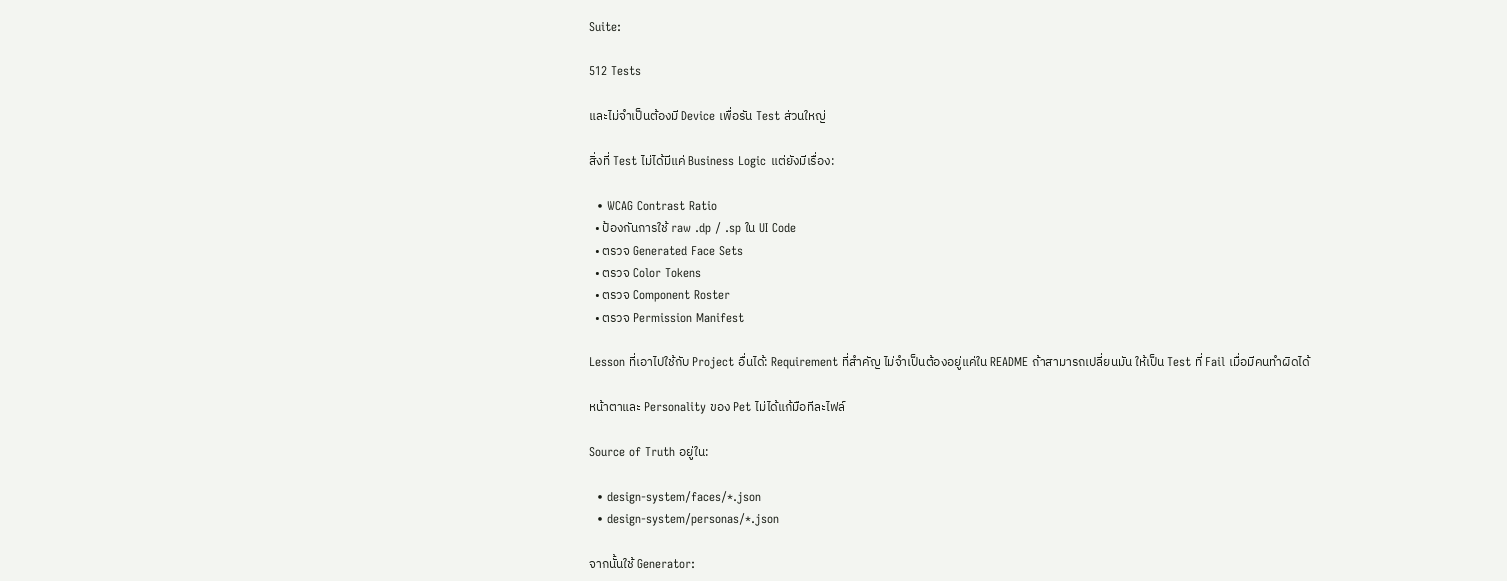Suite:

512 Tests

และไม่จำเป็นต้องมี Device เพื่อรัน Test ส่วนใหญ่

สิ่งที่ Test ไม่ได้มีแค่ Business Logic แต่ยังมีเรื่อง:

  • WCAG Contrast Ratio
  • ป้องกันการใช้ raw .dp / .sp ใน UI Code
  • ตรวจ Generated Face Sets
  • ตรวจ Color Tokens
  • ตรวจ Component Roster
  • ตรวจ Permission Manifest

Lesson ที่เอาไปใช้กับ Project อื่นได้: Requirement ที่สำคัญ ไม่จำเป็นต้องอยู่แค่ใน README ถ้าสามารถเปลี่ยนมัน ให้เป็น Test ที่ Fail เมื่อมีคนทำผิดได้

หน้าตาและ Personality ของ Pet ไม่ได้แก้มือทีละไฟล์

Source of Truth อยู่ใน:

  • design-system/faces/*.json
  • design-system/personas/*.json

จากนั้นใช้ Generator: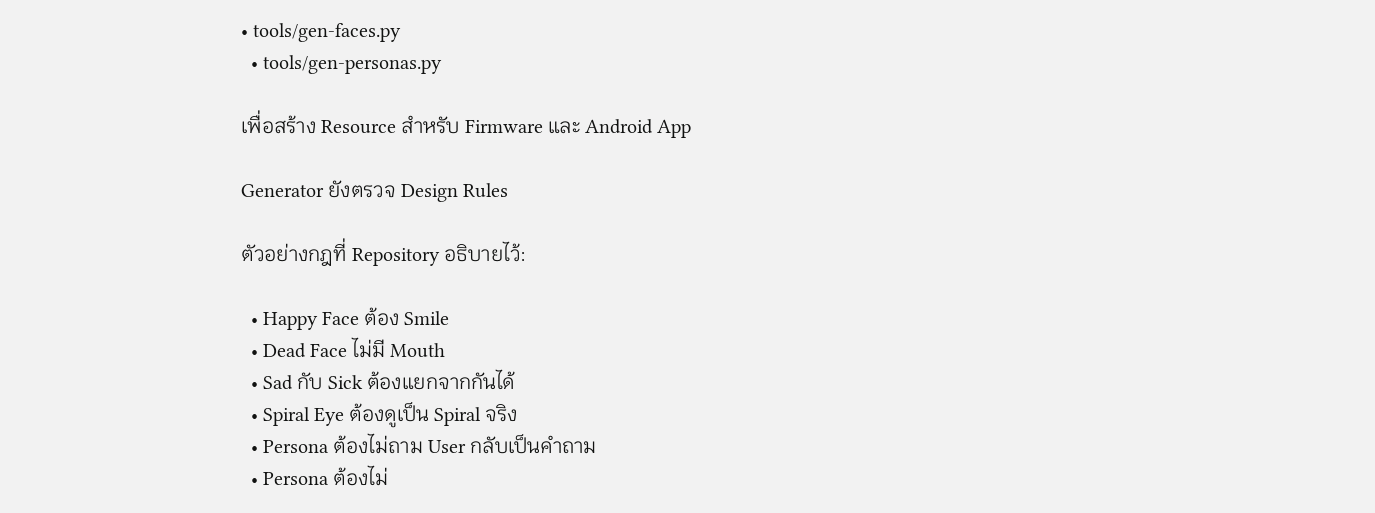• tools/gen-faces.py
  • tools/gen-personas.py

เพื่อสร้าง Resource สำหรับ Firmware และ Android App

Generator ยังตรวจ Design Rules

ตัวอย่างกฎที่ Repository อธิบายไว้:

  • Happy Face ต้อง Smile
  • Dead Face ไม่มี Mouth
  • Sad กับ Sick ต้องแยกจากกันได้
  • Spiral Eye ต้องดูเป็น Spiral จริง
  • Persona ต้องไม่ถาม User กลับเป็นคำถาม
  • Persona ต้องไม่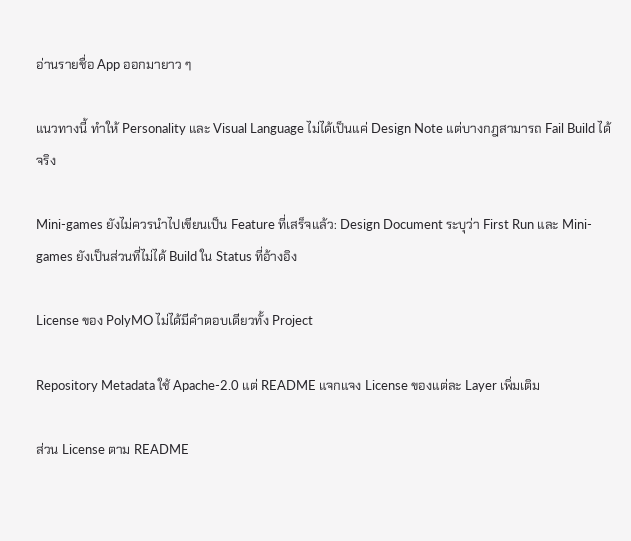อ่านรายชื่อ App ออกมายาว ๆ

แนวทางนี้ ทำให้ Personality และ Visual Language ไม่ได้เป็นแค่ Design Note แต่บางกฎสามารถ Fail Build ได้จริง

Mini-games ยังไม่ควรนำไปเขียนเป็น Feature ที่เสร็จแล้ว: Design Document ระบุว่า First Run และ Mini-games ยังเป็นส่วนที่ไม่ได้ Build ใน Status ที่อ้างอิง

License ของ PolyMO ไม่ได้มีคำตอบเดียวทั้ง Project

Repository Metadata ใช้ Apache-2.0 แต่ README แจกแจง License ของแต่ละ Layer เพิ่มเติม

ส่วน License ตาม README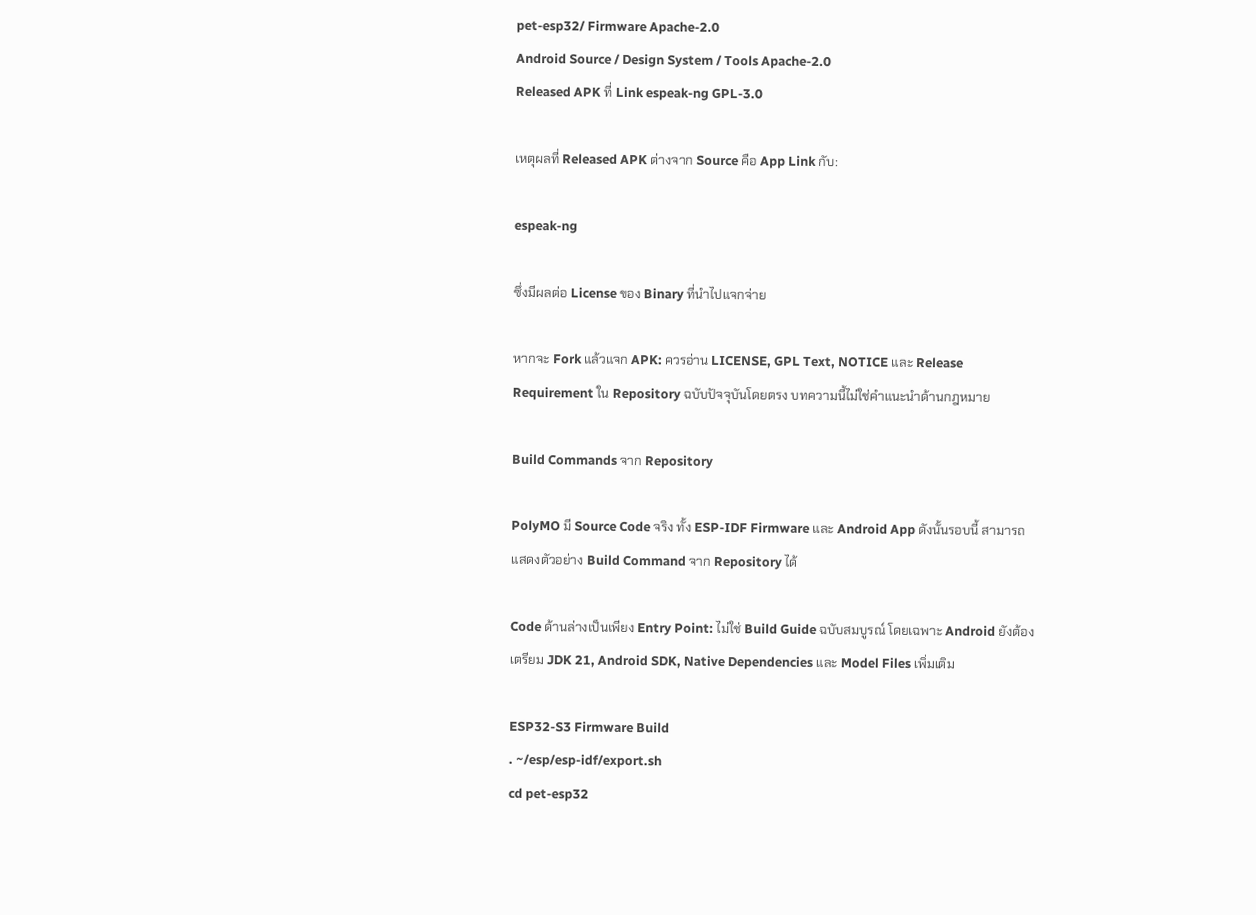pet-esp32/ Firmware Apache-2.0
Android Source / Design System / Tools Apache-2.0
Released APK ที่ Link espeak-ng GPL-3.0

เหตุผลที่ Released APK ต่างจาก Source คือ App Link กับ:

espeak-ng

ซึ่งมีผลต่อ License ของ Binary ที่นำไปแจกจ่าย

หากจะ Fork แล้วแจก APK: ควรอ่าน LICENSE, GPL Text, NOTICE และ Release Requirement ใน Repository ฉบับปัจจุบันโดยตรง บทความนี้ไม่ใช่คำแนะนำด้านกฎหมาย

Build Commands จาก Repository

PolyMO มี Source Code จริง ทั้ง ESP-IDF Firmware และ Android App ดังนั้นรอบนี้ สามารถแสดงตัวอย่าง Build Command จาก Repository ได้

Code ด้านล่างเป็นเพียง Entry Point: ไม่ใช่ Build Guide ฉบับสมบูรณ์ โดยเฉพาะ Android ยังต้องเตรียม JDK 21, Android SDK, Native Dependencies และ Model Files เพิ่มเติม

ESP32-S3 Firmware Build
. ~/esp/esp-idf/export.sh
cd pet-esp32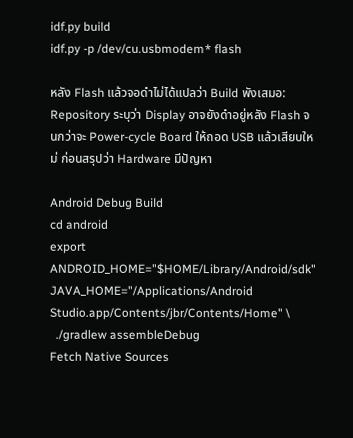idf.py build
idf.py -p /dev/cu.usbmodem* flash

หลัง Flash แล้วจอดำไม่ได้แปลว่า Build พังเสมอ: Repository ระบุว่า Display อาจยังดำอยู่หลัง Flash จนกว่าจะ Power-cycle Board ให้ถอด USB แล้วเสียบใหม่ ก่อนสรุปว่า Hardware มีปัญหา

Android Debug Build
cd android
export ANDROID_HOME="$HOME/Library/Android/sdk"
JAVA_HOME="/Applications/Android Studio.app/Contents/jbr/Contents/Home" \
  ./gradlew assembleDebug
Fetch Native Sources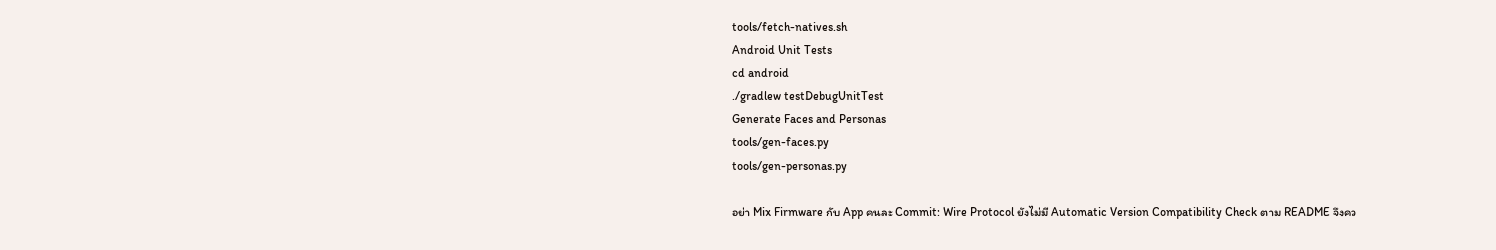tools/fetch-natives.sh
Android Unit Tests
cd android
./gradlew testDebugUnitTest
Generate Faces and Personas
tools/gen-faces.py
tools/gen-personas.py

อย่า Mix Firmware กับ App คนละ Commit: Wire Protocol ยังไม่มี Automatic Version Compatibility Check ตาม README จึงคว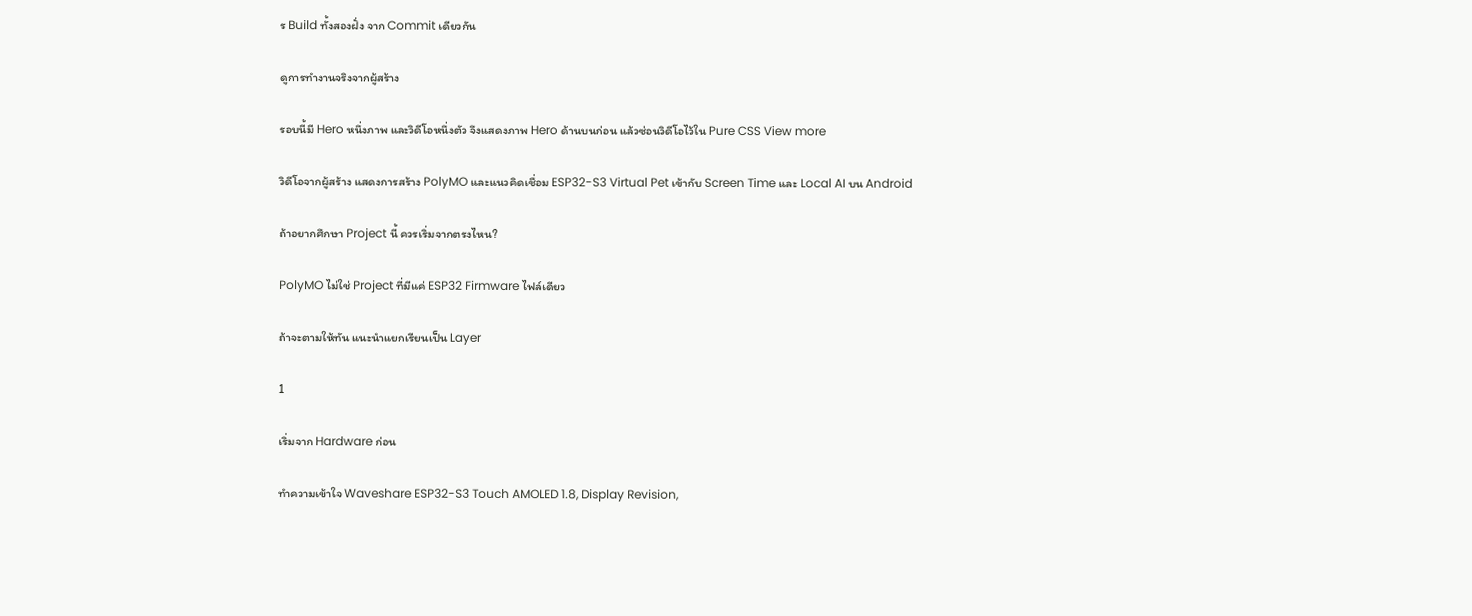ร Build ทั้งสองฝั่ง จาก Commit เดียวกัน

ดูการทำงานจริงจากผู้สร้าง

รอบนี้มี Hero หนึ่งภาพ และวิดีโอหนึ่งตัว จึงแสดงภาพ Hero ด้านบนก่อน แล้วซ่อนวิดีโอไว้ใน Pure CSS View more

วิดีโอจากผู้สร้าง แสดงการสร้าง PolyMO และแนวคิดเชื่อม ESP32-S3 Virtual Pet เข้ากับ Screen Time และ Local AI บน Android

ถ้าอยากศึกษา Project นี้ ควรเริ่มจากตรงไหน?

PolyMO ไม่ใช่ Project ที่มีแค่ ESP32 Firmware ไฟล์เดียว

ถ้าจะตามให้ทัน แนะนำแยกเรียนเป็น Layer

1

เริ่มจาก Hardware ก่อน

ทำความเข้าใจ Waveshare ESP32-S3 Touch AMOLED 1.8, Display Revision,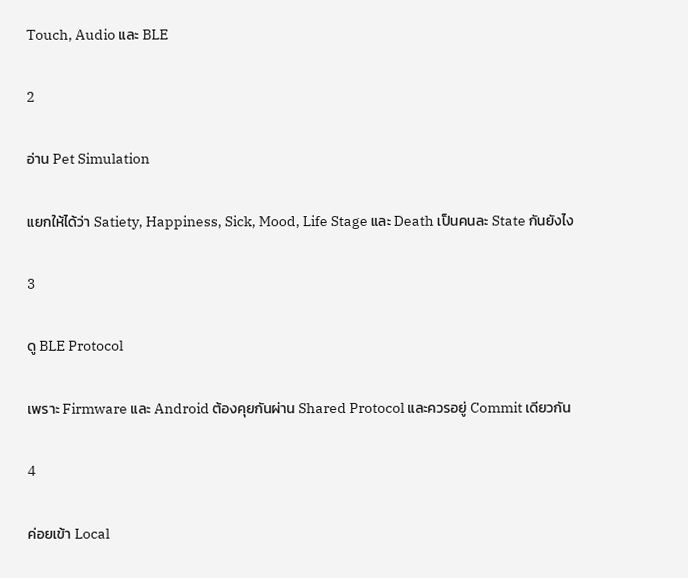Touch, Audio และ BLE

2

อ่าน Pet Simulation

แยกให้ได้ว่า Satiety, Happiness, Sick, Mood, Life Stage และ Death เป็นคนละ State กันยังไง

3

ดู BLE Protocol

เพราะ Firmware และ Android ต้องคุยกันผ่าน Shared Protocol และควรอยู่ Commit เดียวกัน

4

ค่อยเข้า Local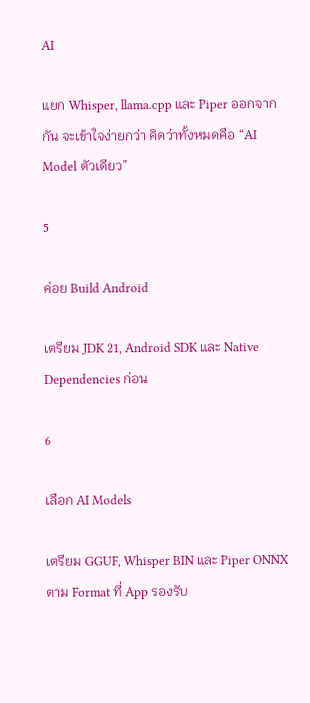AI

แยก Whisper, llama.cpp และ Piper ออกจากกัน จะเข้าใจง่ายกว่า คิดว่าทั้งหมดคือ “AI Model ตัวเดียว”

5

ค่อย Build Android

เตรียม JDK 21, Android SDK และ Native Dependencies ก่อน

6

เลือก AI Models

เตรียม GGUF, Whisper BIN และ Piper ONNX ตาม Format ที่ App รองรับ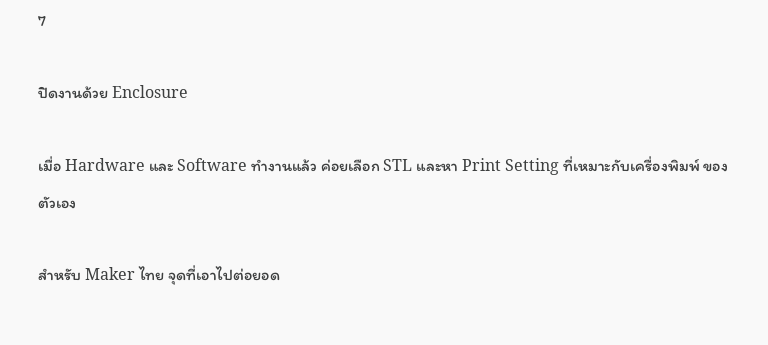7

ปิดงานด้วย Enclosure

เมื่อ Hardware และ Software ทำงานแล้ว ค่อยเลือก STL และหา Print Setting ที่เหมาะกับเครื่องพิมพ์ ของตัวเอง

สำหรับ Maker ไทย จุดที่เอาไปต่อยอด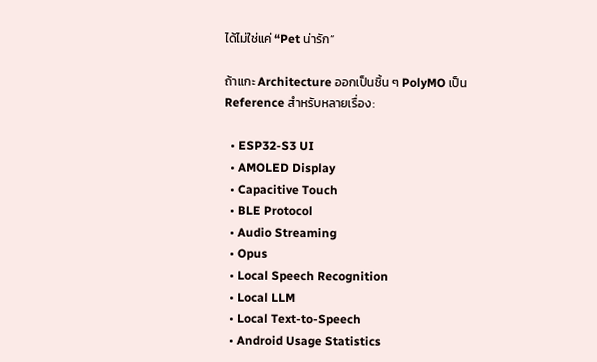ได้ไม่ใช่แค่ “Pet น่ารัก”

ถ้าแกะ Architecture ออกเป็นชิ้น ๆ PolyMO เป็น Reference สำหรับหลายเรื่อง:

  • ESP32-S3 UI
  • AMOLED Display
  • Capacitive Touch
  • BLE Protocol
  • Audio Streaming
  • Opus
  • Local Speech Recognition
  • Local LLM
  • Local Text-to-Speech
  • Android Usage Statistics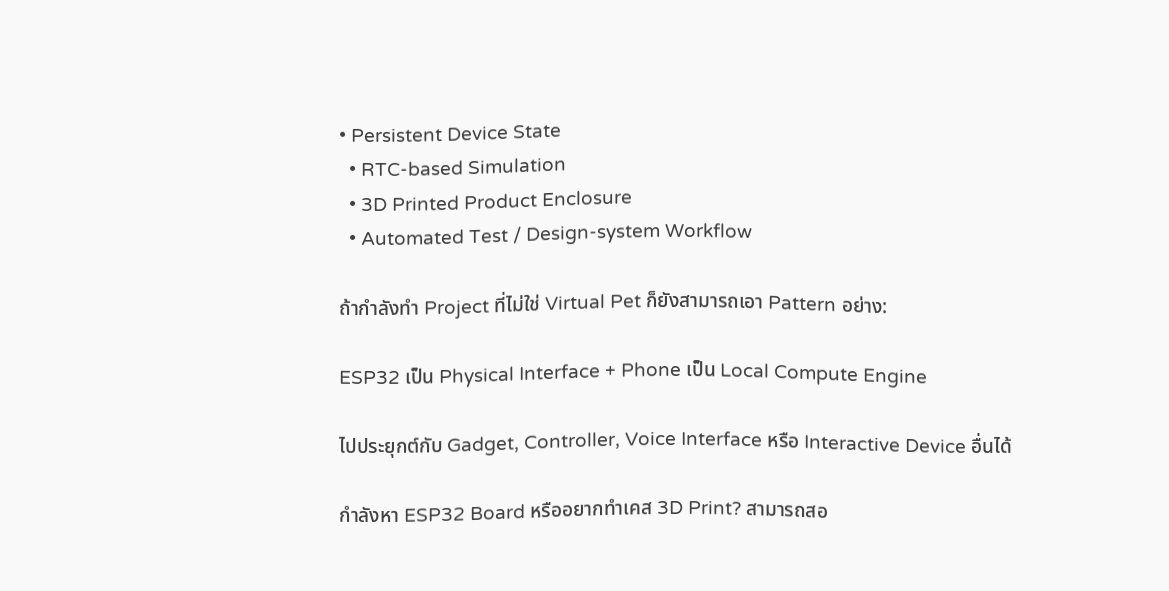• Persistent Device State
  • RTC-based Simulation
  • 3D Printed Product Enclosure
  • Automated Test / Design-system Workflow

ถ้ากำลังทำ Project ที่ไม่ใช่ Virtual Pet ก็ยังสามารถเอา Pattern อย่าง:

ESP32 เป็น Physical Interface + Phone เป็น Local Compute Engine

ไปประยุกต์กับ Gadget, Controller, Voice Interface หรือ Interactive Device อื่นได้

กำลังหา ESP32 Board หรืออยากทำเคส 3D Print? สามารถสอ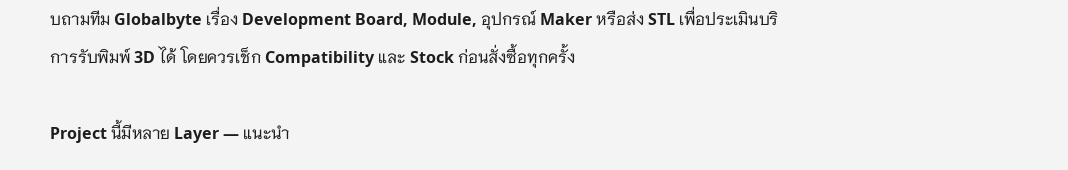บถามทีม Globalbyte เรื่อง Development Board, Module, อุปกรณ์ Maker หรือส่ง STL เพื่อประเมินบริการรับพิมพ์ 3D ได้ โดยควรเช็ก Compatibility และ Stock ก่อนสั่งซื้อทุกครั้ง

Project นี้มีหลาย Layer — แนะนำ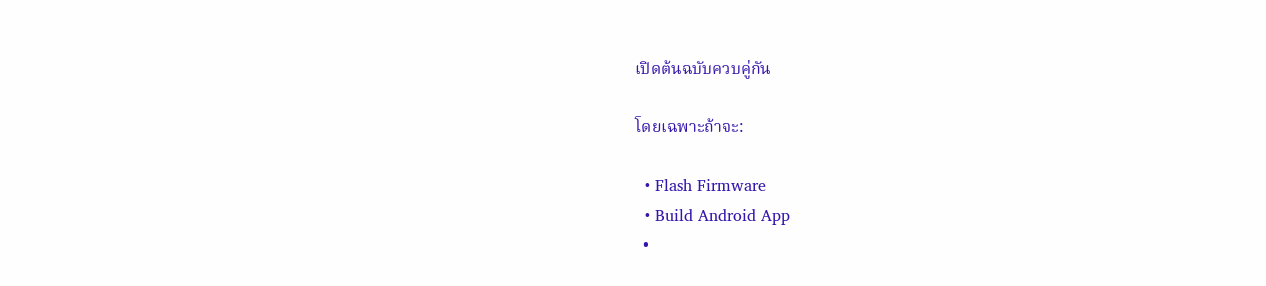เปิดต้นฉบับควบคู่กัน

โดยเฉพาะถ้าจะ:

  • Flash Firmware
  • Build Android App
  •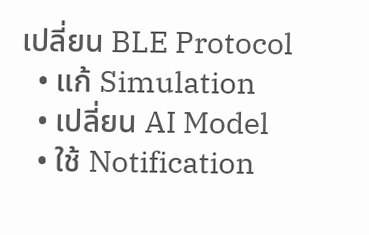เปลี่ยน BLE Protocol
  • แก้ Simulation
  • เปลี่ยน AI Model
  • ใช้ Notification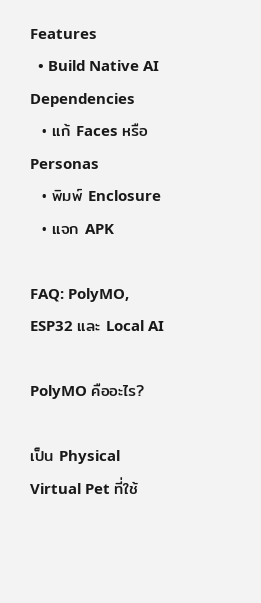Features
  • Build Native AI Dependencies
  • แก้ Faces หรือ Personas
  • พิมพ์ Enclosure
  • แจก APK

FAQ: PolyMO, ESP32 และ Local AI

PolyMO คืออะไร?

เป็น Physical Virtual Pet ที่ใช้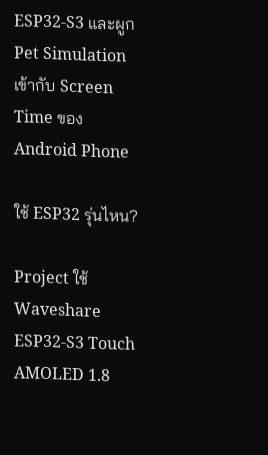ESP32-S3 และผูก Pet Simulation เข้ากับ Screen Time ของ Android Phone

ใช้ ESP32 รุ่นไหน?

Project ใช้ Waveshare ESP32-S3 Touch AMOLED 1.8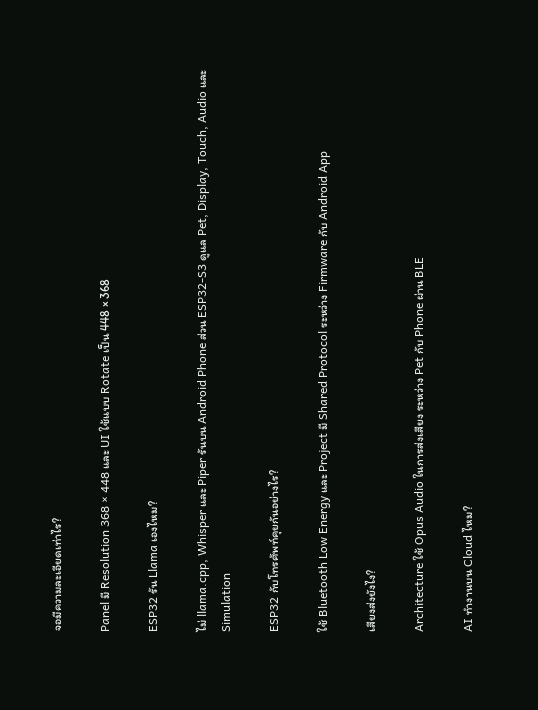จอมีความละเอียดเท่าไร?

Panel มี Resolution 368 × 448 และ UI ใช้แบบ Rotate เป็น 448 × 368

ESP32 รัน Llama เองไหม?

ไม่ llama.cpp, Whisper และ Piper รันบน Android Phone ส่วน ESP32-S3 ดูแล Pet, Display, Touch, Audio และ Simulation

ESP32 กับโทรศัพท์คุยกันอย่างไร?

ใช้ Bluetooth Low Energy และ Project มี Shared Protocol ระหว่าง Firmware กับ Android App

เสียงส่งยังไง?

Architecture ใช้ Opus Audio ในการส่งเสียง ระหว่าง Pet กับ Phone ผ่าน BLE

AI ทำงานบน Cloud ไหม?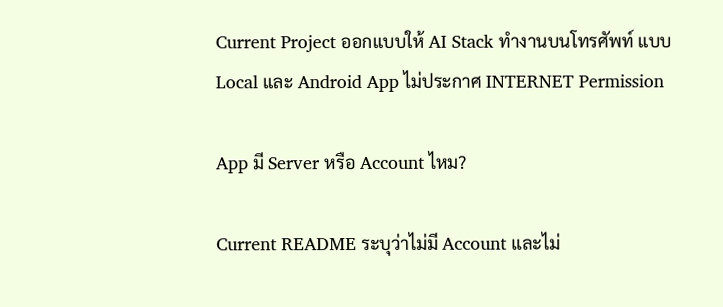Current Project ออกแบบให้ AI Stack ทำงานบนโทรศัพท์ แบบ Local และ Android App ไม่ประกาศ INTERNET Permission

App มี Server หรือ Account ไหม?

Current README ระบุว่าไม่มี Account และไม่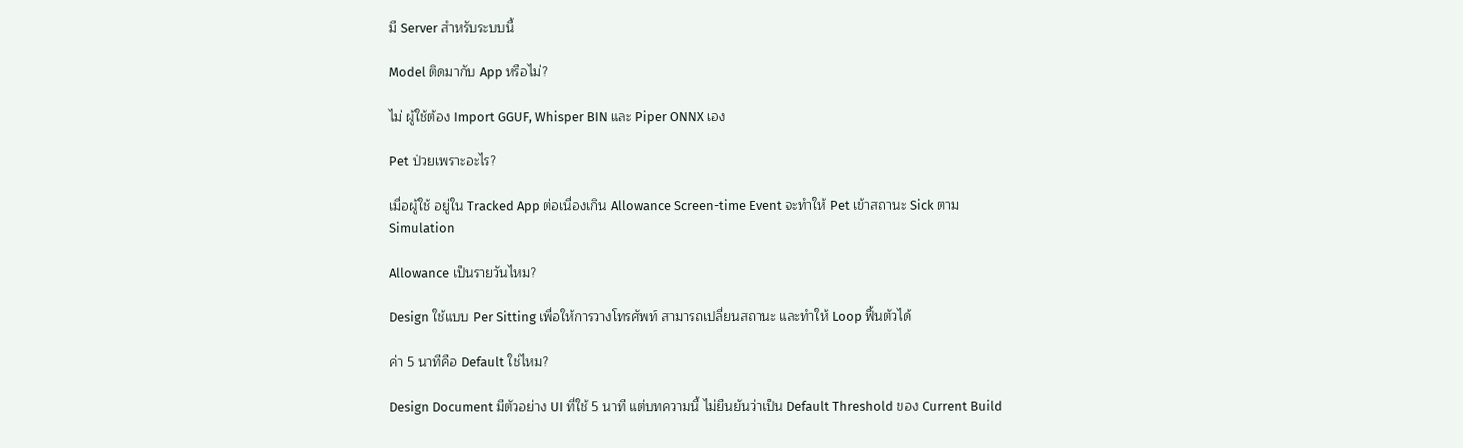มี Server สำหรับระบบนี้

Model ติดมากับ App หรือไม่?

ไม่ ผู้ใช้ต้อง Import GGUF, Whisper BIN และ Piper ONNX เอง

Pet ป่วยเพราะอะไร?

เมื่อผู้ใช้ อยู่ใน Tracked App ต่อเนื่องเกิน Allowance Screen-time Event จะทำให้ Pet เข้าสถานะ Sick ตาม Simulation

Allowance เป็นรายวันไหม?

Design ใช้แบบ Per Sitting เพื่อให้การวางโทรศัพท์ สามารถเปลี่ยนสถานะ และทำให้ Loop ฟื้นตัวได้

ค่า 5 นาทีคือ Default ใช่ไหม?

Design Document มีตัวอย่าง UI ที่ใช้ 5 นาที แต่บทความนี้ ไม่ยืนยันว่าเป็น Default Threshold ของ Current Build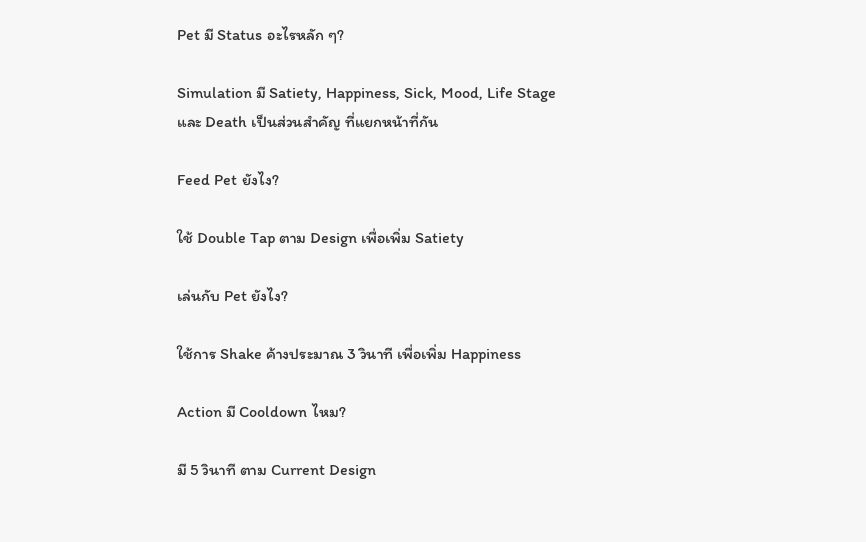Pet มี Status อะไรหลัก ๆ?

Simulation มี Satiety, Happiness, Sick, Mood, Life Stage และ Death เป็นส่วนสำคัญ ที่แยกหน้าที่กัน

Feed Pet ยังไง?

ใช้ Double Tap ตาม Design เพื่อเพิ่ม Satiety

เล่นกับ Pet ยังไง?

ใช้การ Shake ค้างประมาณ 3 วินาที เพื่อเพิ่ม Happiness

Action มี Cooldown ไหม?

มี 5 วินาที ตาม Current Design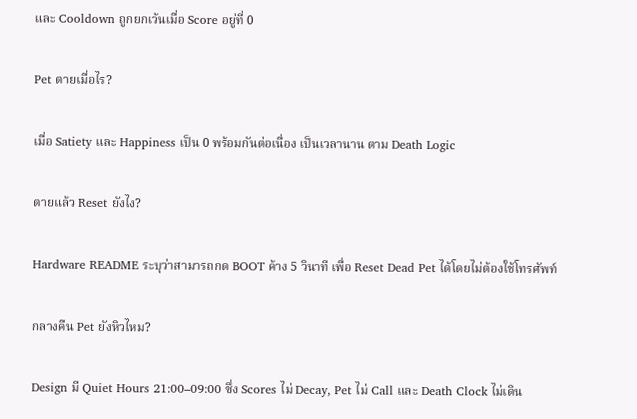และ Cooldown ถูกยกเว้นเมื่อ Score อยู่ที่ 0

Pet ตายเมื่อไร?

เมื่อ Satiety และ Happiness เป็น 0 พร้อมกันต่อเนื่อง เป็นเวลานาน ตาม Death Logic

ตายแล้ว Reset ยังไง?

Hardware README ระบุว่าสามารถกด BOOT ค้าง 5 วินาที เพื่อ Reset Dead Pet ได้โดยไม่ต้องใช้โทรศัพท์

กลางคืน Pet ยังหิวไหม?

Design มี Quiet Hours 21:00–09:00 ซึ่ง Scores ไม่ Decay, Pet ไม่ Call และ Death Clock ไม่เดิน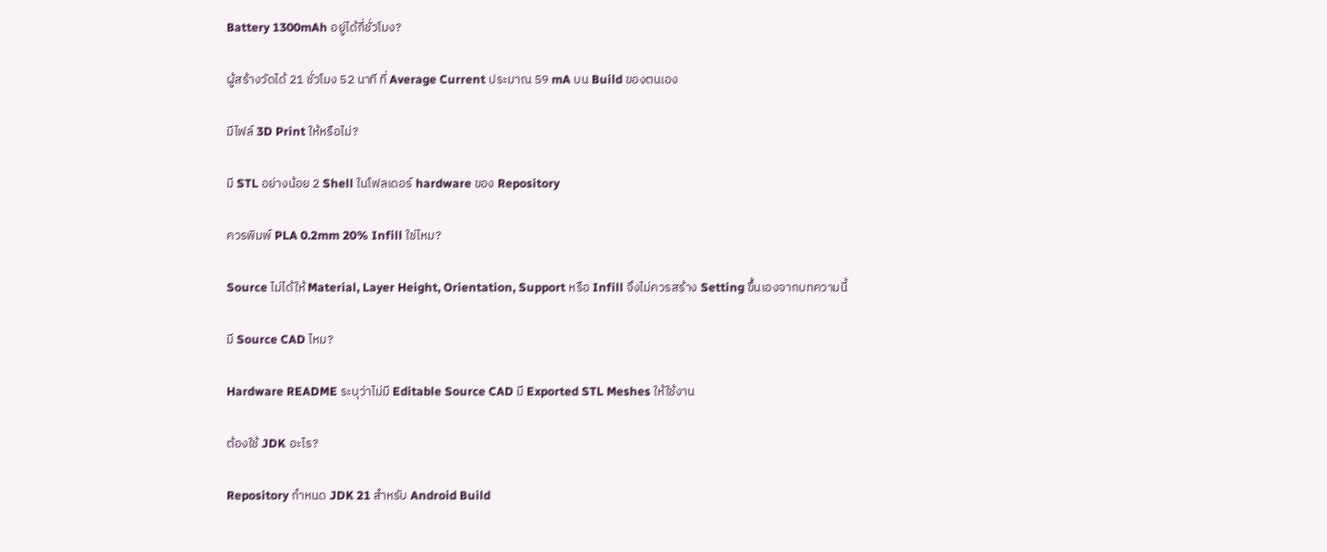Battery 1300mAh อยู่ได้กี่ชั่วโมง?

ผู้สร้างวัดได้ 21 ชั่วโมง 52 นาที ที่ Average Current ประมาณ 59 mA บน Build ของตนเอง

มีไฟล์ 3D Print ให้หรือไม่?

มี STL อย่างน้อย 2 Shell ในโฟลเดอร์ hardware ของ Repository

ควรพิมพ์ PLA 0.2mm 20% Infill ใช่ไหม?

Source ไม่ได้ให้ Material, Layer Height, Orientation, Support หรือ Infill จึงไม่ควรสร้าง Setting ขึ้นเองจากบทความนี้

มี Source CAD ไหม?

Hardware README ระบุว่าไม่มี Editable Source CAD มี Exported STL Meshes ให้ใช้งาน

ต้องใช้ JDK อะไร?

Repository กำหนด JDK 21 สำหรับ Android Build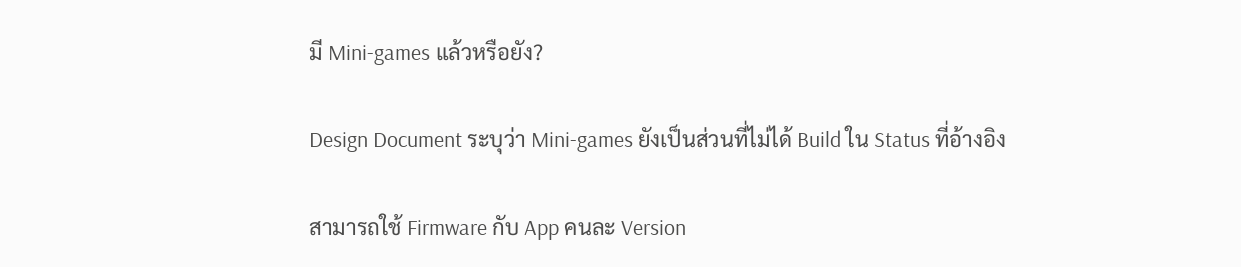มี Mini-games แล้วหรือยัง?

Design Document ระบุว่า Mini-games ยังเป็นส่วนที่ไม่ได้ Build ใน Status ที่อ้างอิง

สามารถใช้ Firmware กับ App คนละ Version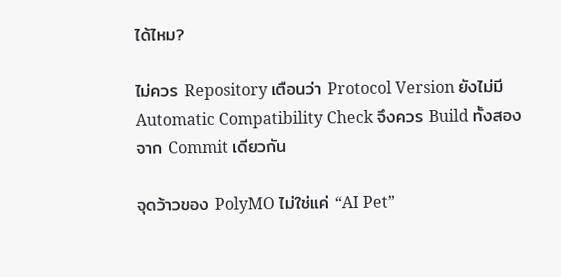ได้ไหม?

ไม่ควร Repository เตือนว่า Protocol Version ยังไม่มี Automatic Compatibility Check จึงควร Build ทั้งสองจาก Commit เดียวกัน

จุดว้าวของ PolyMO ไม่ใช่แค่ “AI Pet”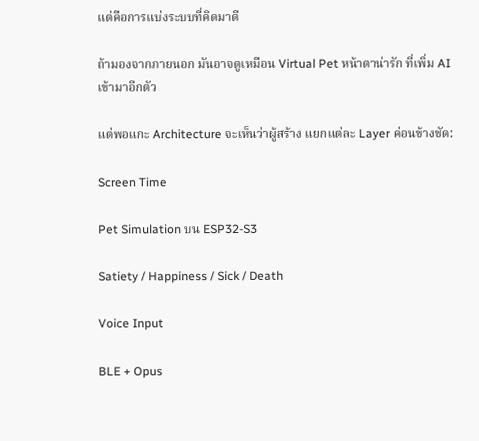แต่คือการแบ่งระบบที่คิดมาดี

ถ้ามองจากภายนอก มันอาจดูเหมือน Virtual Pet หน้าตาน่ารัก ที่เพิ่ม AI เข้ามาอีกตัว

แต่พอแกะ Architecture จะเห็นว่าผู้สร้าง แยกแต่ละ Layer ค่อนข้างชัด:

Screen Time

Pet Simulation บน ESP32-S3

Satiety / Happiness / Sick / Death

Voice Input

BLE + Opus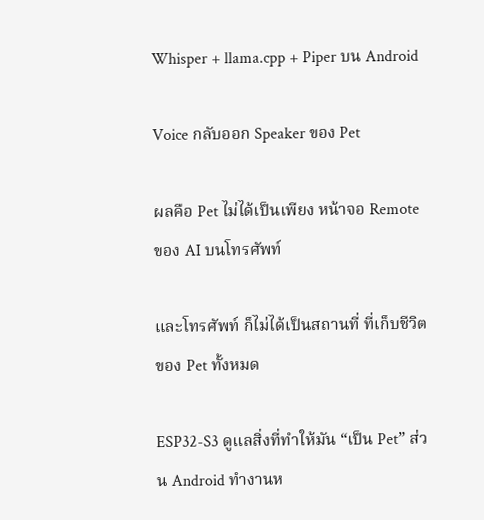Whisper + llama.cpp + Piper บน Android

Voice กลับออก Speaker ของ Pet

ผลคือ Pet ไม่ได้เป็นเพียง หน้าจอ Remote ของ AI บนโทรศัพท์

และโทรศัพท์ ก็ไม่ได้เป็นสถานที่ ที่เก็บชีวิตของ Pet ทั้งหมด

ESP32-S3 ดูแลสิ่งที่ทำให้มัน “เป็น Pet” ส่วน Android ทำงานห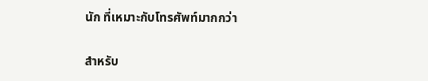นัก ที่เหมาะกับโทรศัพท์มากกว่า

สำหรับ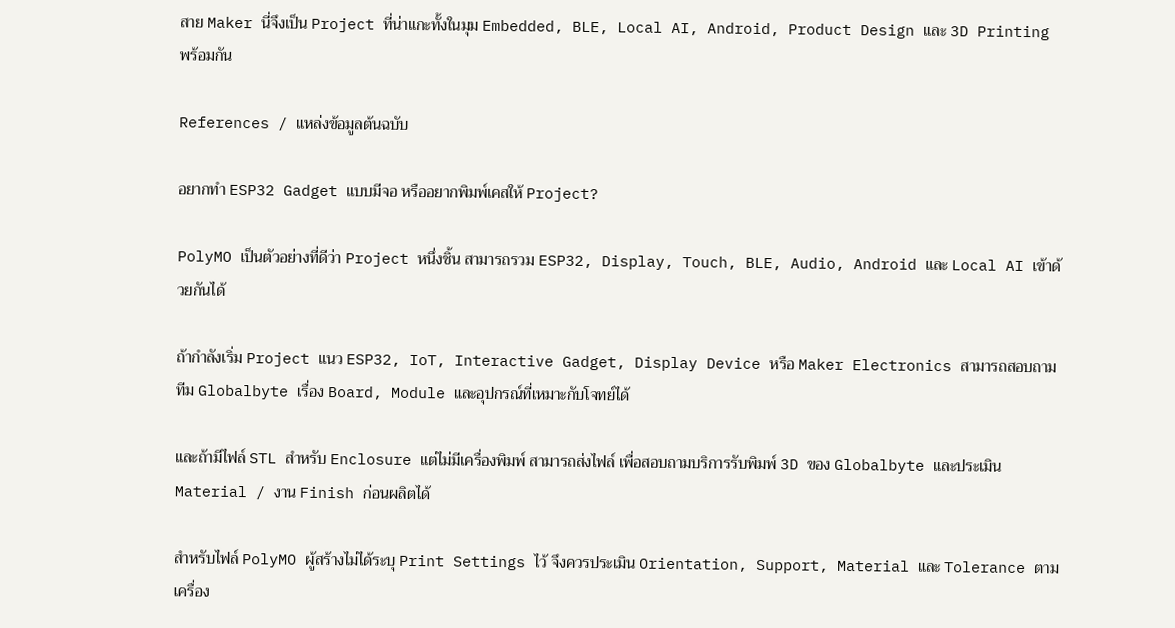สาย Maker นี่จึงเป็น Project ที่น่าแกะทั้งในมุม Embedded, BLE, Local AI, Android, Product Design และ 3D Printing พร้อมกัน

References / แหล่งข้อมูลต้นฉบับ

อยากทำ ESP32 Gadget แบบมีจอ หรืออยากพิมพ์เคสให้ Project?

PolyMO เป็นตัวอย่างที่ดีว่า Project หนึ่งชิ้น สามารถรวม ESP32, Display, Touch, BLE, Audio, Android และ Local AI เข้าด้วยกันได้

ถ้ากำลังเริ่ม Project แนว ESP32, IoT, Interactive Gadget, Display Device หรือ Maker Electronics สามารถสอบถามทีม Globalbyte เรื่อง Board, Module และอุปกรณ์ที่เหมาะกับโจทย์ได้

และถ้ามีไฟล์ STL สำหรับ Enclosure แต่ไม่มีเครื่องพิมพ์ สามารถส่งไฟล์ เพื่อสอบถามบริการรับพิมพ์ 3D ของ Globalbyte และประเมิน Material / งาน Finish ก่อนผลิตได้

สำหรับไฟล์ PolyMO ผู้สร้างไม่ได้ระบุ Print Settings ไว้ จึงควรประเมิน Orientation, Support, Material และ Tolerance ตามเครื่อง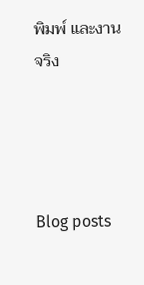พิมพ์ และงานจริง




Blog posts